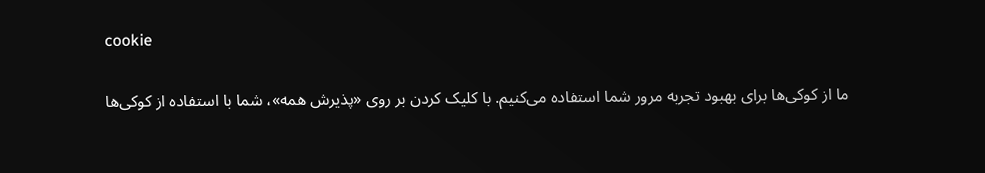cookie

ما از کوکی‌ها برای بهبود تجربه مرور شما استفاده می‌کنیم. با کلیک کردن بر روی «پذیرش همه»، شما با استفاده از کوکی‌ها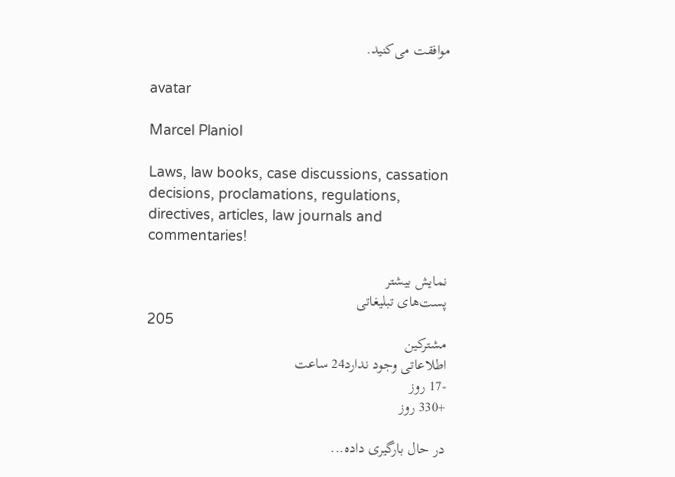موافقت می‌کنید.

avatar

Marcel Planiol

Laws, law books, case discussions, cassation decisions, proclamations, regulations, directives, articles, law journals and commentaries!

نمایش بیشتر
پست‌های تبلیغاتی
205
مشترکین
اطلاعاتی وجود ندارد24 ساعت
-17 روز
+330 روز

در حال بارگیری داده...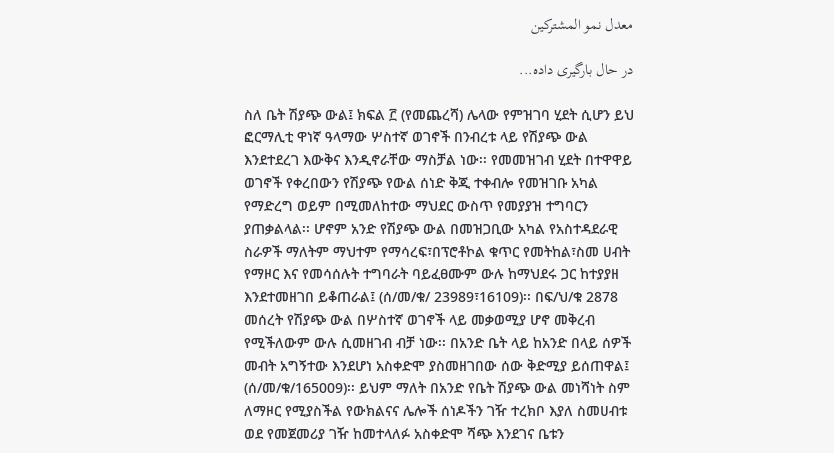معدل نمو المشتركين

در حال بارگیری داده...

ስለ ቤት ሽያጭ ውል፤ ክፍል ፫ (የመጨረሻ) ሌላው የምዝገባ ሂደት ሲሆን ይህ ፎርማሊቲ ዋነኛ ዓላማው ሦስተኛ ወገኖች በንብረቱ ላይ የሽያጭ ውል እንደተደረገ እውቅና እንዲኖራቸው ማስቻል ነው፡፡ የመመዝገብ ሂደት በተዋዋይ ወገኖች የቀረበውን የሽያጭ የውል ሰነድ ቅጂ ተቀብሎ የመዝገቡ አካል የማድረግ ወይም በሚመለከተው ማህደር ውስጥ የመያያዝ ተግባርን ያጠቃልላል፡፡ ሆኖም አንድ የሽያጭ ውል በመዝጋቢው አካል የአስተዳደራዊ ስራዎች ማለትም ማህተም የማሳረፍ፣በፕሮቶኮል ቁጥር የመትከል፣ስመ ሀብት የማዞር እና የመሳሰሉት ተግባራት ባይፈፀሙም ውሉ ከማህደሩ ጋር ከተያያዘ እንደተመዘገበ ይቆጠራል፤ (ሰ/መ/ቁ/ 23989፣16109)፡፡ በፍ/ህ/ቁ 2878 መሰረት የሽያጭ ውል በሦስተኛ ወገኖች ላይ መቃወሚያ ሆኖ መቅረብ የሚችለውም ውሉ ሲመዘገብ ብቻ ነው፡፡ በአንድ ቤት ላይ ከአንድ በላይ ሰዎች መብት አግኝተው እንደሆነ አስቀድሞ ያስመዘገበው ሰው ቅድሚያ ይሰጠዋል፤ (ሰ/መ/ቁ/165009)፡፡ ይህም ማለት በአንድ የቤት ሽያጭ ውል መነሻነት ስም ለማዞር የሚያስችል የውክልናና ሌሎች ሰነዶችን ገዥ ተረክቦ እያለ ስመሀብቱ ወደ የመጀመሪያ ገዥ ከመተላለፉ አስቀድሞ ሻጭ እንደገና ቤቱን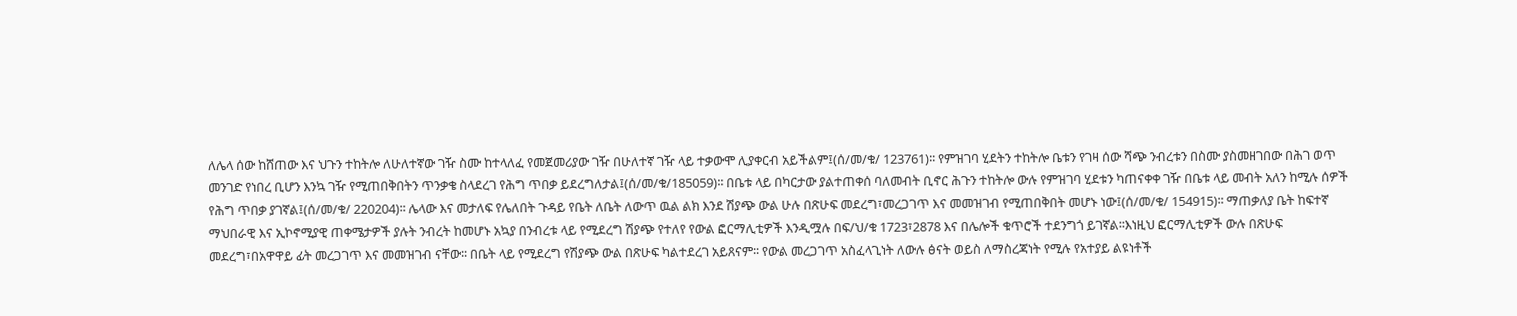ለሌላ ሰው ከሸጠው እና ህጉን ተከትሎ ለሁለተኛው ገዥ ስሙ ከተላለፈ የመጀመሪያው ገዥ በሁለተኛ ገዥ ላይ ተቃውሞ ሊያቀርብ አይችልም፤(ሰ/መ/ቁ/ 123761)፡፡ የምዝገባ ሂደትን ተከትሎ ቤቱን የገዛ ሰው ሻጭ ንብረቱን በስሙ ያስመዘገበው በሕገ ወጥ መንገድ የነበረ ቢሆን እንኳ ገዥ የሚጠበቅበትን ጥንቃቄ ስላደረገ የሕግ ጥበቃ ይደረግለታል፤(ሰ/መ/ቁ/185059)፡፡ በቤቱ ላይ በካርታው ያልተጠቀሰ ባለመብት ቢኖር ሕጉን ተከትሎ ውሉ የምዝገባ ሂደቱን ካጠናቀቀ ገዥ በቤቱ ላይ መብት አለን ከሚሉ ሰዎች የሕግ ጥበቃ ያገኛል፤(ሰ/መ/ቁ/ 220204)፡፡ ሌላው እና መታለፍ የሌለበት ጉዳይ የቤት ለቤት ለውጥ ዉል ልክ እንደ ሽያጭ ውል ሁሉ በጽሁፍ መደረግ፣መረጋገጥ እና መመዝገብ የሚጠበቅበት መሆኑ ነው፤(ሰ/መ/ቁ/ 154915)፡፡ ማጠቃለያ ቤት ከፍተኛ ማህበራዊ እና ኢኮኖሚያዊ ጠቀሜታዎች ያሉት ንብረት ከመሆኑ አኳያ በንብረቱ ላይ የሚደረግ ሽያጭ የተለየ የውል ፎርማሊቲዎች እንዲሟሉ በፍ/ህ/ቁ 1723፣2878 እና በሌሎች ቁጥሮች ተደንግጎ ይገኛል፡፡እነዚህ ፎርማሊቲዎች ውሉ በጽሁፍ መደረግ፣በአዋዋይ ፊት መረጋገጥ እና መመዝገብ ናቸው፡፡ በቤት ላይ የሚደረግ የሽያጭ ውል በጽሁፍ ካልተደረገ አይጸናም፡፡ የውል መረጋገጥ አስፈላጊነት ለውሉ ፅናት ወይስ ለማስረጃነት የሚሉ የአተያይ ልዩነቶች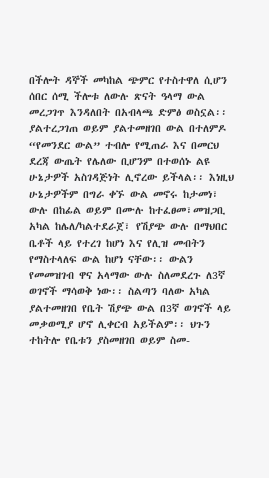በችሎት ዳኞች መካከል ጭምር የተስተዋለ ሲሆን ሰበር ሰሚ ችሎቱ ለውሉ ጽናት ዓላማ ውል መረጋገጥ እንዳለበት በአብላጫ ድምፅ ወስኗል፡፡ ያልተረጋገጠ ወይም ያልተመዘገበ ውል በተለምዶ “የመንደር ውል” ተብሎ የሚጠራ እና በመርህ ደረጃ ውጤት የሌለው ቢሆንም በተወሰኑ ልዩ ሁኔታዎች አስገዳጅነት ሊኖረው ይችላል፡፡ እነዚህ ሁኔታዎችም በግራ ቀኙ ውል መኖሩ ከታመነ፣ ውሉ በከፊል ወይም በሙሉ ከተፈፀመ፣መዝጋቢ አካል ከሌለ/ካልተደራጀ፣ የሽያጭ ውሉ በማህበር ቤቶች ላይ የተረገ ከሆነ እና የሊዝ መብትን የማስተላለፍ ውል ከሆነ ናቸው፡፡ ውልን የመመዝገብ ዋና አላማው ውሉ ስለመደረጉ ለ3ኛ ወገኖች ማሳወቅ ነው፡፡ ስልጣን ባለው አካል ያልተመዘገበ የቤት ሽያጭ ውል በ3ኛ ወገኖች ላይ መቃወሚያ ሆኖ ሊቀርብ አይችልም፡፡ ህጉን ተከትሎ የቤቱን ያስመዘገበ ወይም ስመ-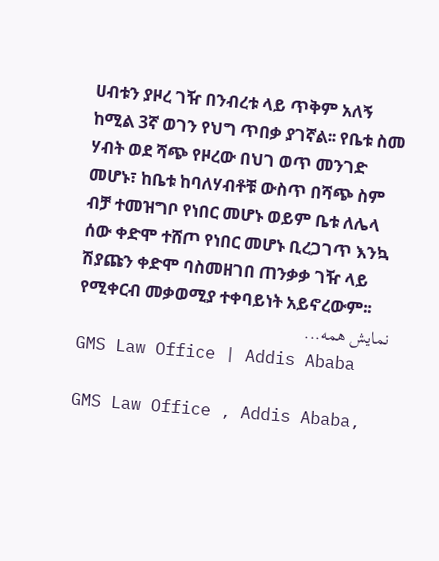ሀብቱን ያዞረ ገዥ በንብረቱ ላይ ጥቅም አለኝ ከሚል 3ኛ ወገን የህግ ጥበቃ ያገኛል፡፡ የቤቱ ስመ ሃብት ወደ ሻጭ የዞረው በህገ ወጥ መንገድ መሆኑ፣ ከቤቱ ከባለሃብቶቹ ውስጥ በሻጭ ስም ብቻ ተመዝግቦ የነበር መሆኑ ወይም ቤቱ ለሌላ ሰው ቀድሞ ተሸጦ የነበር መሆኑ ቢረጋገጥ እንኳ ሽያጩን ቀድሞ ባስመዘገበ ጠንቃቃ ገዥ ላይ የሚቀርብ መቃወሚያ ተቀባይነት አይኖረውም፡፡
نمایش همه...
GMS Law Office | Addis Ababa

GMS Law Office , Addis Ababa,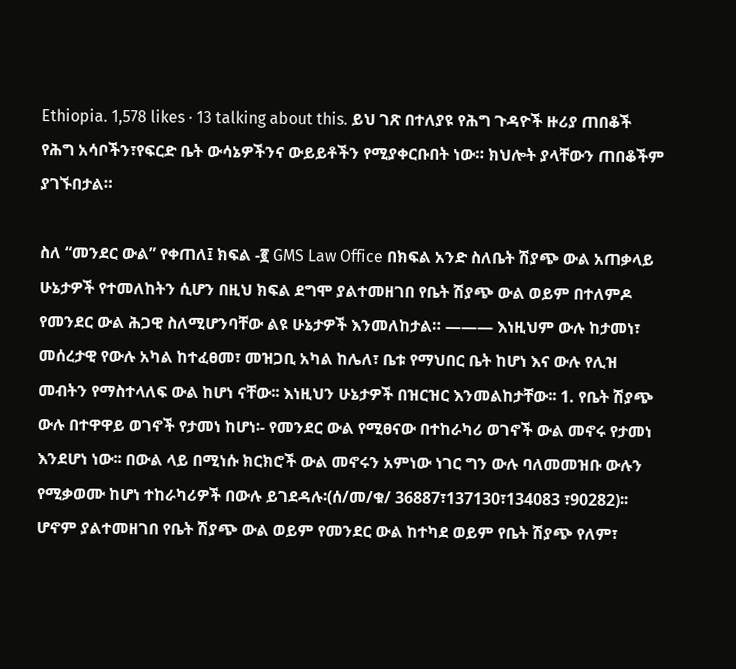Ethiopia. 1,578 likes · 13 talking about this. ይህ ገጽ በተለያዩ የሕግ ጉዳዮች ዙሪያ ጠበቆች የሕግ አሳቦችን፣የፍርድ ቤት ውሳኔዎችንና ውይይቶችን የሚያቀርቡበት ነው። ክህሎት ያላቸውን ጠበቆችም ያገኙበታል።

ስለ “መንደር ውል” የቀጠለ፤ ክፍል -፪ GMS Law Office በክፍል አንድ ስለቤት ሽያጭ ውል አጠቃላይ ሁኔታዎች የተመለከትን ሲሆን በዚህ ክፍል ደግሞ ያልተመዘገበ የቤት ሽያጭ ውል ወይም በተለምዶ የመንደር ውል ሕጋዊ ስለሚሆንባቸው ልዩ ሁኔታዎች እንመለከታል። ——— እነዚህም ውሉ ከታመነ፣ መሰረታዊ የውሉ አካል ከተፈፀመ፣ መዝጋቢ አካል ከሌለ፣ ቤቱ የማህበር ቤት ከሆነ እና ውሉ የሊዝ መብትን የማስተላለፍ ውል ከሆነ ናቸው፡፡ እነዚህን ሁኔታዎች በዝርዝር እንመልከታቸው፡፡ 1. የቤት ሽያጭ ውሉ በተዋዋይ ወገኖች የታመነ ከሆነ፡- የመንደር ውል የሚፀናው በተከራካሪ ወገኖች ውል መኖሩ የታመነ እንደሆነ ነው፡፡ በውል ላይ በሚነሱ ክርክሮች ውል መኖሩን አምነው ነገር ግን ውሉ ባለመመዝቡ ውሉን የሚቃወሙ ከሆነ ተከራካሪዎች በውሉ ይገደዳሉ፡(ሰ/መ/ቁ/ 36887፣137130፣134083 ፣90282)፡፡ ሆኖም ያልተመዘገበ የቤት ሽያጭ ውል ወይም የመንደር ውል ከተካደ ወይም የቤት ሽያጭ የለም፣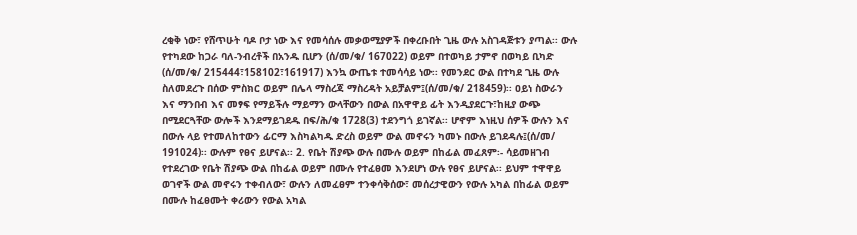ረቂቅ ነው፣ የሸጥሁት ባዶ ቦታ ነው እና የመሳሰሉ መቃወሚያዎች በቀረቡበት ጊዜ ውሉ አስገዳጅቱን ያጣል፡፡ ውሉ የተካደው ከጋራ ባለ-ንብረቶች በአንዱ ቢሆን (ሰ/መ/ቁ/ 167022) ወይም በተወካይ ታምኖ በወካይ ቢካድ (ሰ/መ/ቁ/ 215444፣158102፣161917) እንኳ ውጤቱ ተመሳሳይ ነው፡፡ የመንደር ውል በተካደ ጊዜ ውሉ ስለመደረጉ በሰው ምስክር ወይም በሌላ ማስረጃ ማስረዳት አይቻልም፤(ሰ/መ/ቁ/ 218459)፡፡ ዐይነ ስውራን እና ማንበብ እና መፃፍ የማይችሉ ማይማን ውላቸውን በውል በአዋዋይ ፊት እንዲያደርጉ፣ከዚያ ውጭ በሚደርጓቸው ውሎች እንደማይገደዱ በፍ/ሕ/ቁ 1728(3) ተደንግጎ ይገኛል፡፡ ሆኖም እነዚህ ሰዎች ውሉን እና በውሉ ላይ የተመለከተውን ፊርማ እስካልካዱ ድረስ ወይም ውል መኖሩን ካመኑ በውሉ ይገደዳሉ፤(ሰ/መ/ 191024)፡፡ ውሉም የፀና ይሆናል፡፡ 2. የቤት ሽያጭ ውሉ በሙሉ ወይም በከፊል መፈጸም፡- ሳይመዘገብ የተደረገው የቤት ሽያጭ ውል በከፊል ወይም በሙሉ የተፈፀመ እንደሆነ ውሉ የፀና ይሆናል፡፡ ይህም ተዋዋይ ወገኖች ውል መኖሩን ተቀብለው፣ ውሉን ለመፈፀም ተንቀሳቅሰው፣ መሰረታዊውን የውሉ አካል በከፊል ወይም በሙሉ ከፈፀሙት ቀሪውን የውል አካል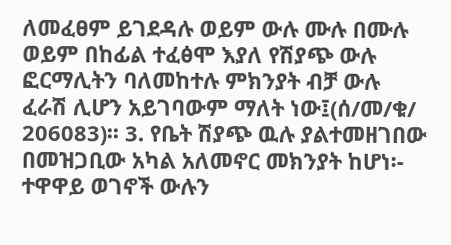ለመፈፀም ይገደዳሉ ወይም ውሉ ሙሉ በሙሉ ወይም በከፊል ተፈፅሞ እያለ የሽያጭ ውሉ ፎርማሊትን ባለመከተሉ ምክንያት ብቻ ውሉ ፈራሽ ሊሆን አይገባውም ማለት ነው፤(ሰ/መ/ቁ/ 206083)፡፡ 3. የቤት ሽያጭ ዉሉ ያልተመዘገበው በመዝጋቢው አካል አለመኖር መክንያት ከሆነ፡- ተዋዋይ ወገኖች ውሉን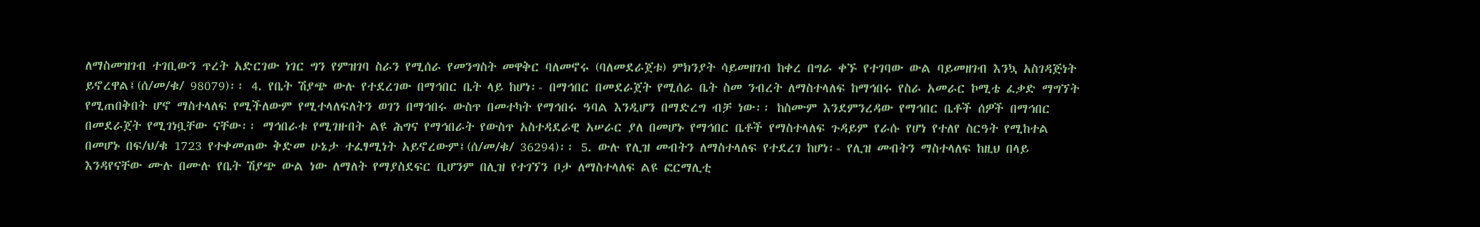ለማስመዝገብ ተገቢውን ጥረት አድርገው ነገር ግን የምዝገባ ስራን የሚሰራ የመንግስት መዋቅር ባለመኖሩ (ባለመደራጀቱ) ምክንያት ሳይመዘገብ ከቀረ በግራ ቀኙ የተገባው ውል ባይመዘገብ እንኳ አስገዳጅነት ይኖረዋል፤(ሰ/መ/ቁ/ 98079)፡፡ 4. የቤት ሽያጭ ውሉ የተደረገው በማኅበር ቤት ላይ ከሆነ፡- በማኅበር በመደራጀት የሚሰራ ቤት ስመ ንብረት ለማስተላለፍ ከማኅበሩ የስራ አመራር ኮሚቴ ፈቃድ ማግኘት የሚጠበቅበት ሆኖ ማስተላለፍ የሚችለውም የሚተላለፍለትን ወገን በማኅበሩ ውስጥ በመተካት የማኅበሩ ዓባል እንዲሆን በማድረግ ብቻ ነው፡፡ ከስሙም እንደምንረዳው የማኅበር ቤቶች ሰዎች በማኅበር በመደራጀት የሚገነቧቸው ናቸው፡፡ ማኅበራቱ የሚገዙበት ልዩ ሕግና የማኅበራት የውስጥ አስተዳደራዊ አሠራር ያለ በመሆኑ የማኅበር ቤቶች የማስተላለፍ ጉዳይም የራሱ የሆነ የተለየ ስርዓት የሚከተል በመሆኑ በፍ/ህ/ቁ 1723 የተቀመጠው ቅድመ ሁኔታ ተፈፃሚነት አይኖረውም፤(ሰ/መ/ቁ/ 36294)፡፡ 5. ውሉ የሊዝ መብትን ለማስተላለፍ የተደረገ ከሆነ፡- የሊዝ መብትን ማስተላለፍ ከዚህ በላይ እንዳየናቸው ሙሉ በሙሉ የቤት ሽያጭ ውል ነው ለማለት የማያስደፍር ቢሆንም በሊዝ የተገኘን ቦታ ለማስተላለፍ ልዩ ፎርማሊቲ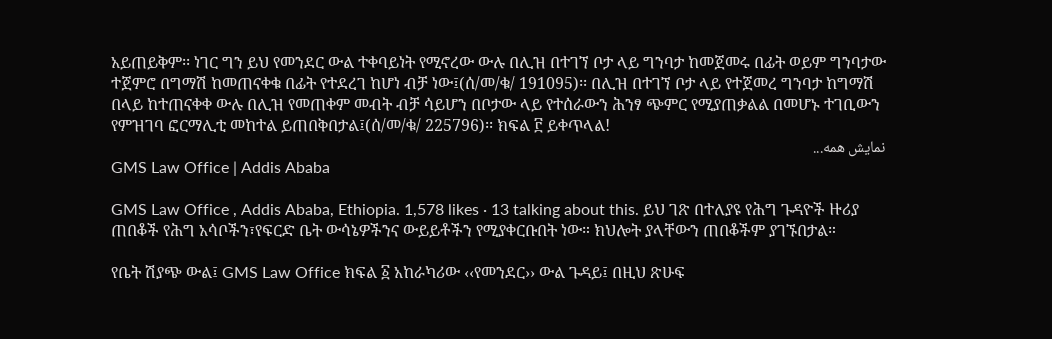አይጠይቅም፡፡ ነገር ግን ይህ የመንደር ውል ተቀባይነት የሚኖረው ውሉ በሊዝ በተገኘ ቦታ ላይ ግንባታ ከመጀመሩ በፊት ወይም ግንባታው ተጀምሮ በግማሽ ከመጠናቀቁ በፊት የተደረገ ከሆነ ብቻ ነው፤(ሰ/መ/ቁ/ 191095)፡፡ በሊዝ በተገኘ ቦታ ላይ የተጀመረ ግንባታ ከግማሽ በላይ ከተጠናቀቀ ውሉ በሊዝ የመጠቀም መብት ብቻ ሳይሆን በቦታው ላይ የተሰራውን ሕንፃ ጭምር የሚያጠቃልል በመሆኑ ተገቢውን የምዝገባ ፎርማሊቲ መከተል ይጠበቅበታል፤(ሰ/መ/ቁ/ 225796)፡፡ ክፍል ፫ ይቀጥላል!
نمایش همه...
GMS Law Office | Addis Ababa

GMS Law Office , Addis Ababa, Ethiopia. 1,578 likes · 13 talking about this. ይህ ገጽ በተለያዩ የሕግ ጉዳዮች ዙሪያ ጠበቆች የሕግ አሳቦችን፣የፍርድ ቤት ውሳኔዎችንና ውይይቶችን የሚያቀርቡበት ነው። ክህሎት ያላቸውን ጠበቆችም ያገኙበታል።

የቤት ሽያጭ ውል፤ GMS Law Office ክፍል ፩ አከራካሪው ‹‹የመንደር›› ውል ጉዳይ፤ በዚህ ጽሁፍ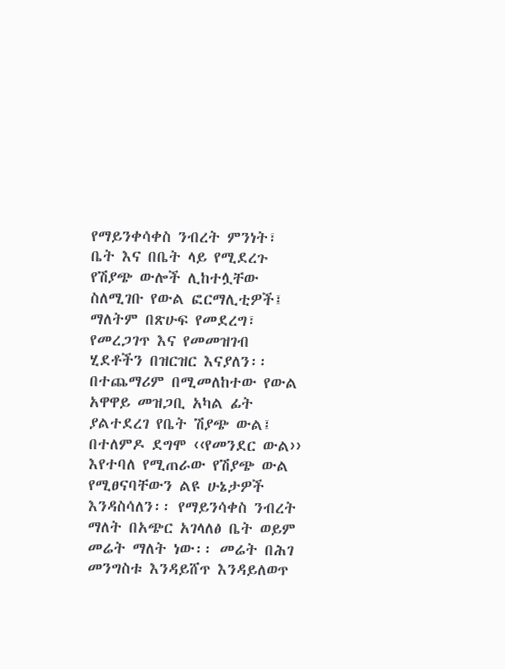የማይንቀሳቀስ ንብረት ምንነት፣ ቤት እና በቤት ላይ የሚደረጉ የሽያጭ ውሎች ሊከተሏቸው ስለሚገቡ የውል ፎርማሊቲዎች፤ ማለትም በጽሁፍ የመደረግ፣ የመረጋገጥ እና የመመዝገብ ሂደቶችን በዝርዝር እናያለን፡፡ በተጨማሪም በሚመለከተው የውል አዋዋይ መዝጋቢ አካል ፊት ያልተደረገ የቤት ሽያጭ ውል፤ በተለምዶ ደግሞ ‹‹የመንደር ውል›› እየተባለ የሚጠራው የሽያጭ ውል የሚፀናባቸውን ልዩ ሁኔታዎች እንዳስሳለን፡፡ የማይንሳቀስ ንብረት ማለት በአጭር አገላለፅ ቤት ወይም መሬት ማለት ነው፡፡ መሬት በሕገ መንግስቱ እንዳይሸጥ እንዳይለወጥ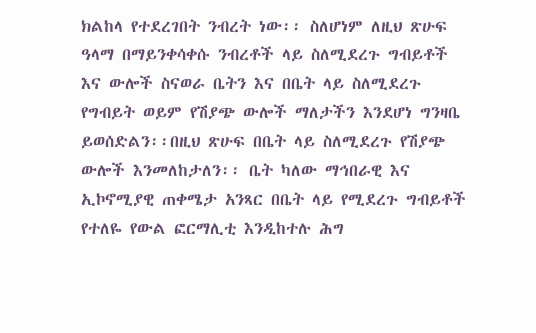ክልከላ የተደረገበት ንብረት ነው፡፡ ስለሆነም ለዚህ ጽሁፍ ዓላማ በማይንቀሳቀሱ ንብረቶች ላይ ስለሚደረጉ ግብይቶች እና ውሎች ስናወራ ቤትን እና በቤት ላይ ስለሚደረጉ የግብይት ወይም የሽያጭ ውሎች ማለታችን እንደሆነ ግንዛቤ ይወሰድልን፡፡በዚህ ጽሁፍ በቤት ላይ ስለሚደረጉ የሽያጭ ውሎች እንመለከታለን፡፡ ቤት ካለው ማኅበራዊ እና ኢኮኖሚያዊ ጠቀሜታ አንጻር በቤት ላይ የሚደረጉ ግብይቶች የተለዬ የውል ፎርማሊቲ እንዲከተሉ ሕግ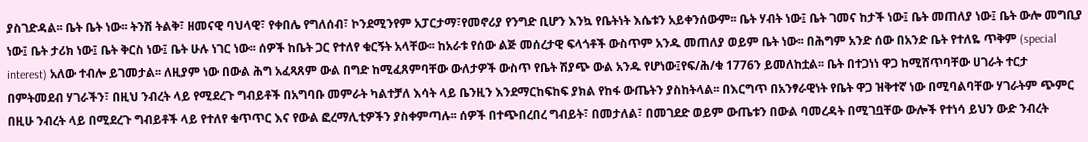ያስገድዳል፡፡ ቤት ቤት ነው፡፡ ትንሽ ትልቅ፣ ዘመናዊ ባህላዊ፣ የቀበሌ የግለሰብ፣ ኮንደሚንየም አፓርታማ፣የመኖሪያ የንግድ ቢሆን እንኳ የቤትነት እሴቱን አይቀንሰውም፡፡ ቤት ሃብት ነው፤ ቤት ገመና ከታች ነው፤ ቤት መጠለያ ነው፤ ቤት ውሎ መግቢያ ነው፤ ቤት ታሪክ ነው፤ ቤት ቅርስ ነው፤ ቤት ሁሉ ነገር ነው፡፡ ሰዎች ከቤት ጋር የተለየ ቁርኝት አላቸው፡፡ ከአራቱ የሰው ልጅ መሰረታዊ ፍላጎቶች ውስጥም አንዱ መጠለያ ወይም ቤት ነው፡፡ በሕግም አንድ ሰው በአንድ ቤት የተለዬ ጥቅም (special interest) አለው ተብሎ ይገመታል፡፡ ለዚያም ነው በውል ሕግ አፈጻጸም ውል በግድ ከሚፈጸምባቸው ውለታዎች ውስጥ የቤት ሽያጭ ውል አንዱ የሆነው፤የፍ/ሕ/ቁ 1776ን ይመለከቷል፡፡ ቤት በተጋነነ ዋጋ ከሚሸጥባቸው ሀገራት ተርታ በምትመደብ ሃገራችን፣ በዚህ ንብረት ላይ የሚደረጉ ግብይቶች በአግባቡ መምራት ካልተቻለ እሳት ላይ ቤንዚን እንደማርከፍከፍ ያክል የከፋ ውጤትን ያስከትላል፡፡ በእርግጥ በአንፃራዊነት የቤት ዋጋ ዝቅተኛ ነው በሚባልባቸው ሃገራትም ጭምር በዚሁ ንብረት ላይ በሚደረጉ ግብይቶች ላይ የተለየ ቁጥጥር እና የውል ፎረማሊቲዎችን ያስቀምጣሉ፡፡ ሰዎች በተጭበረበረ ግብይት፣ በመታለል፣ በመገደድ ወይም ውጤቱን በውል ባመረዳት በሚገቧቸው ውሎች የተነሳ ይህን ውድ ንብረት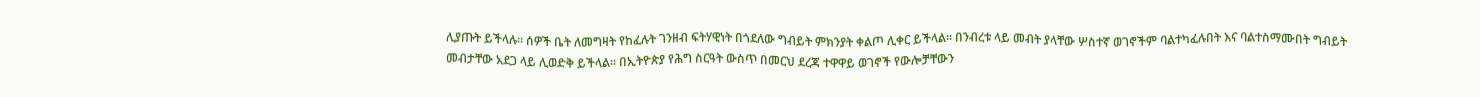ሊያጡት ይችላሉ፡፡ ሰዎች ቤት ለመግዛት የከፈሉት ገንዘብ ፍትሃዊነት በጎደለው ግብይት ምክንያት ቀልጦ ሊቀር ይችላል፡፡ በንብረቱ ላይ መብት ያላቸው ሦስተኛ ወገኖችም ባልተካፈሉበት እና ባልተስማሙበት ግብይት መብታቸው አደጋ ላይ ሊወድቅ ይችላል፡፡ በኢትዮጵያ የሕግ ስርዓት ውስጥ በመርህ ደረጃ ተዋዋይ ወገኖች የውሎቻቸውን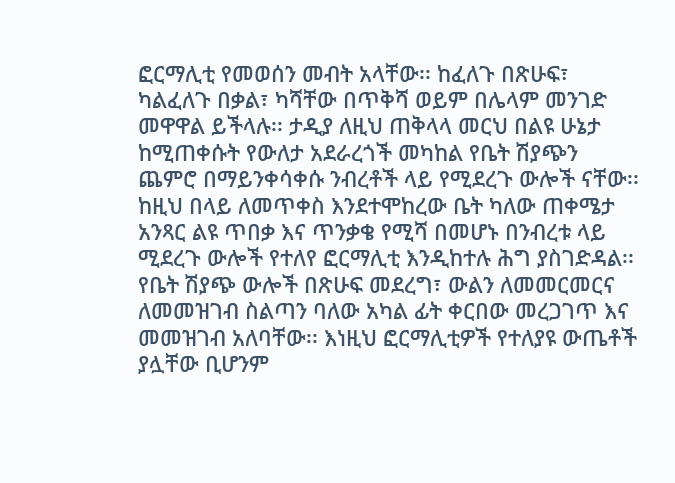ፎርማሊቲ የመወሰን መብት አላቸው፡፡ ከፈለጉ በጽሁፍ፣ ካልፈለጉ በቃል፣ ካሻቸው በጥቅሻ ወይም በሌላም መንገድ መዋዋል ይችላሉ፡፡ ታዲያ ለዚህ ጠቅላላ መርህ በልዩ ሁኔታ ከሚጠቀሱት የውለታ አደራረጎች መካከል የቤት ሽያጭን ጨምሮ በማይንቀሳቀሱ ንብረቶች ላይ የሚደረጉ ውሎች ናቸው፡፡ ከዚህ በላይ ለመጥቀስ እንደተሞከረው ቤት ካለው ጠቀሜታ አንጻር ልዩ ጥበቃ እና ጥንቃቄ የሚሻ በመሆኑ በንብረቱ ላይ ሚደረጉ ውሎች የተለየ ፎርማሊቲ እንዲከተሉ ሕግ ያስገድዳል፡፡ የቤት ሽያጭ ውሎች በጽሁፍ መደረግ፣ ውልን ለመመርመርና ለመመዝገብ ስልጣን ባለው አካል ፊት ቀርበው መረጋገጥ እና መመዝገብ አለባቸው፡፡ እነዚህ ፎርማሊቲዎች የተለያዩ ውጤቶች ያሏቸው ቢሆንም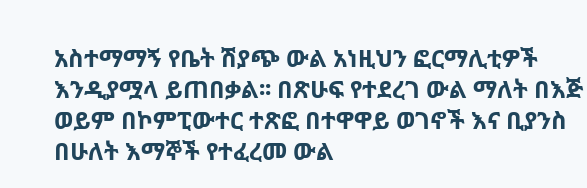አስተማማኝ የቤት ሽያጭ ውል አነዚህን ፎርማሊቲዎች እንዲያሟላ ይጠበቃል፡፡ በጽሁፍ የተደረገ ውል ማለት በእጅ ወይም በኮምፒውተር ተጽፎ በተዋዋይ ወገኖች እና ቢያንስ በሁለት እማኞች የተፈረመ ውል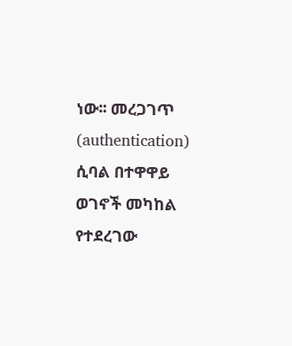ነው፡፡ መረጋገጥ (authentication) ሲባል በተዋዋይ ወገኖች መካከል የተደረገው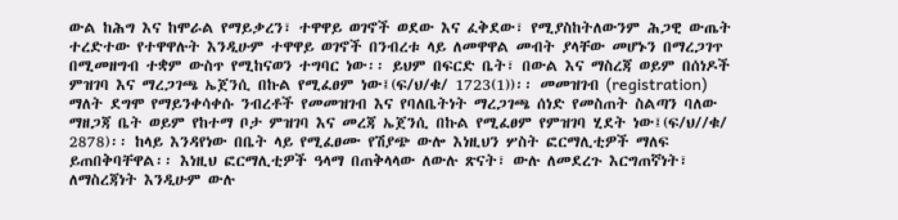ውል ከሕግ እና ከሞራል የማይቃረን፣ ተዋዋይ ወገኖች ወደው እና ፈቅደው፣ የሚያስከትለውንም ሕጋዊ ውጤት ተረድተው የተዋዋሉት እንዲሁም ተዋዋይ ወገኖች በንብረቱ ላይ ለመዋዋል መብት ያላቸው መሆኑን በማረጋገጥ በሚመዘግብ ተቋም ውስጥ የሚከናወን ተግባር ነው፡፡ ይህም በፍርድ ቤት፣ በውል እና ማስረጃ ወይም በሰነዶች ምዝገባ እና ማረጋገጫ ኤጀንሲ በኩል የሚፈፀም ነው፤(ፍ/ህ/ቁ/ 1723(1))፡፡ መመዝገብ (registration) ማለት ደግሞ የማይንቀሳቀሱ ንብረቶች የመመዝገብ እና የባለቤትነት ማረጋገጫ ሰነድ የመስጠት ስልጣን ባለው ማዘጋጃ ቤት ወይም የከተማ ቦታ ምዝገባ እና መረጃ ኤጀንሲ በኩል የሚፈፀም የምዝገባ ሂደት ነው፤(ፍ/ህ//ቁ/ 2878)፡፡ ከላይ እንዳየነው በቤት ላይ የሚፈፀሙ የሽያጭ ውሎ እነዚህን ሦስት ፎርማሊቲዎች ማለፍ ይጠበቅባቸዋል፡፡ እነዚህ ፎርማሊቲዎች ዓላማ በጠቅላላው ለውሉ ጽናት፣ ውሉ ለመደረጉ እርግጠኛነት፣ ለማስረጃነት እንዲሁም ውሉ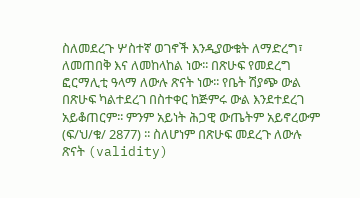ስለመደረጉ ሦስተኛ ወገኖች እንዲያውቁት ለማድረግ፣ ለመጠበቅ እና ለመከላከል ነው፡፡ በጽሁፍ የመደረግ ፎርማሊቲ ዓላማ ለውሉ ጽናት ነው፡፡ የቤት ሽያጭ ውል በጽሁፍ ካልተደረገ በስተቀር ከጅምሩ ውል እንደተደረገ አይቆጠርም፡፡ ምንም አይነት ሕጋዊ ውጤትም አይኖረውም (ፍ/ህ/ቁ/ 2877) ፡፡ ስለሆነም በጽሁፍ መደረጉ ለውሉ ጽናት (validity)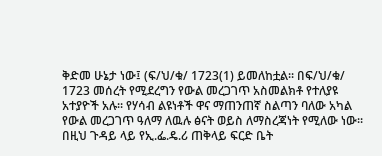ቅድመ ሁኔታ ነው፤ (ፍ/ህ/ቁ/ 1723(1) ይመለከቷል፡፡ በፍ/ህ/ቁ/ 1723 መሰረት የሚደረግን የውል መረጋገጥ አስመልክቶ የተለያዩ አተያዮች አሉ፡፡ የሃሳብ ልዩነቶች ዋና ማጠንጠኛ ስልጣን ባለው አካል የውል መረጋገጥ ዓለማ ለዉሉ ፅናት ወይስ ለማስረጃነት የሚለው ነው፡፡ በዚህ ጉዳይ ላይ የኢ.ፌ.ዴ.ሪ ጠቅላይ ፍርድ ቤት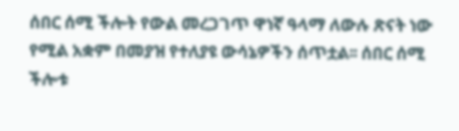ሰበር ሰሚ ችሎት የውል መረጋገጥ ዋነኛ ዓላማ ለውሉ ጽናት ነው የሚል አቋም በመያዝ የተለያዩ ውሳኔዎችን ሰጥቷል፡፡ ሰበር ሰሚ ችሎቱ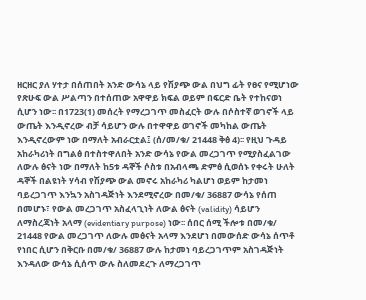ዘርዘር ያለ ሃተታ በሰጠበት አንድ ውሳኔ ላይ የሽያጭ ውል በህግ ፊት የፀና የሚሆነው የጽሁፍ ውል ሥልጣን በተሰጠው አዋዋይ ክፍል ወይም በፍርድ ቤት የተከናወነ ሲሆን ነው፡፡ በ1723(1) መሰረት የማረጋገጥ መስፈርት ውሉ በሶስተኛ ወገኖች ላይ ውጤት እንዲኖረው ብቻ ሳይሆን ውሉ በተዋዋይ ወገኖች መካከል ውጤት እንዲኖረውም ነው በማለት አብራርቷል፤ (ሰ/መ/ቁ/ 21448 ቅፅ 4)፡፡ የዚህ ጉዳይ አከራካሪነት በግልፅ በተስተዋለበት አንድ ውሳኔ የውል መረጋገጥ የሚያስፈልገው ለውሉ ፅናት ነው በማለት ከ5ቱ ዳኞች ሶስቱ በአብላጫ ድምፅ ሲወሰኑ የቀሩት ሁለት ዳኞች በልዩነት ሃሳብ የሽያጭ ውል መኖሩ አከራካሪ ካልሆነ ወይም ከታመነ ባይረጋገጥ እንኳን አስገዳጅነት እንደሚኖረው በመ/ቁ/ 36887 ውሳኔ የሰጠ በመሆኑ፣ የውል መረጋገጥ አስፈላጊነት ለውል ፅናት (validity) ሳይሆን ለማስረጃነት አላማ (evidentiary purpose) ነው፡፡ ሰበር ሰሚ ችሎቱ በመ/ቁ/ 21448 የውል መረጋገጥ ለውሉ መፅናት አላማ እንደሆነ በመውሰድ ውሳኔ ሰጥቶ የነበር ሲሆን በቅርቡ በመ/ቁ/ 36887 ውሉ ከታመነ ባይረጋገጥም አስገዳጅነት እንዳለው ውሳኔ ሲሰጥ ውሉ ስለመደረጉ ለማረጋገጥ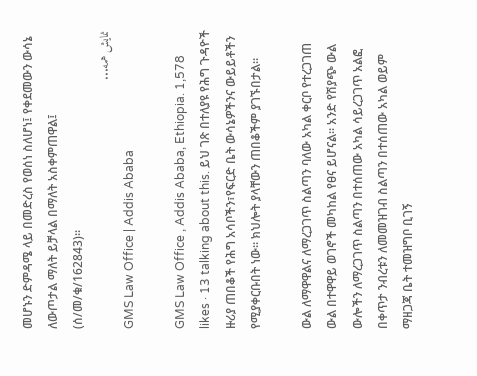መሆኑን ድምዳሜ ላይ በመድረስ የወሰነ ስለሆነ፤ የቀደመውን ውሳኔ ለውጦታል ማለት ይቻላል በማለት አስቀምጠዋል፤ (ሰ/መ/ቁ/162843)፡፡
نمایش همه...
GMS Law Office | Addis Ababa

GMS Law Office , Addis Ababa, Ethiopia. 1,578 likes · 13 talking about this. ይህ ገጽ በተለያዩ የሕግ ጉዳዮች ዙሪያ ጠበቆች የሕግ አሳቦችን፣የፍርድ ቤት ውሳኔዎችንና ውይይቶችን የሚያቀርቡበት ነው። ክህሎት ያላቸውን ጠበቆችም ያገኙበታል።

ውል ለማዋዋልና ለማረጋገጥ ስልጣን ባለው አካል ቀርቦ የተረጋገጠ ውል በተዋዋይ ወገኖች መካከል የፀና ይሆናል፡፡ አንድ የሽያጭ ውል ውሎችን ለማረጋገጥ ስልጣን በተሰጠው አካል ሳይረጋገጥ አልፎ በቀጥታ ንብረቱን ለመመዝገብ ስልጣን በተሰጠው አካል ወይም ማዘጋጃ ቤት ተመዝግቦ ቢገኝ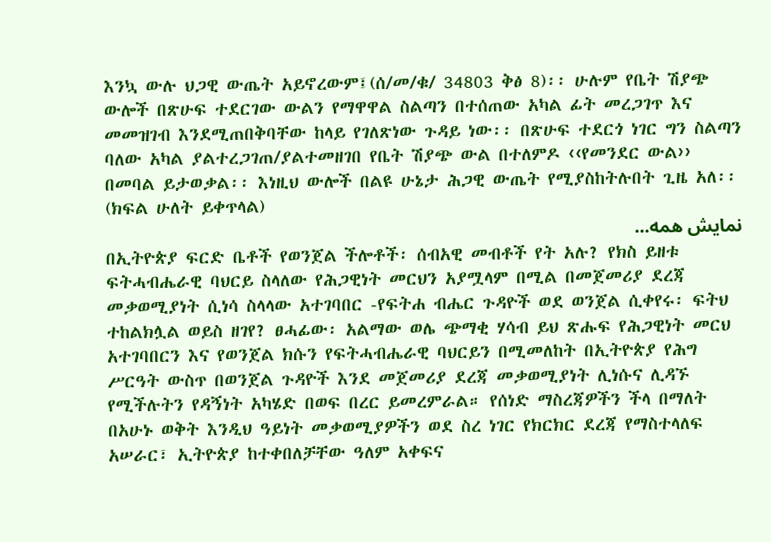እንኳ ውሉ ህጋዊ ውጤት አይኖረውም፤(ሰ/መ/ቁ/ 34803 ቅፅ 8)፡፡ ሁሉም የቤት ሽያጭ ውሎች በጽሁፍ ተደርገው ውልን የማዋዋል ስልጣን በተሰጠው አካል ፊት መረጋገጥ እና መመዝገብ እንደሚጠበቅባቸው ከላይ የገለጽነው ጉዳይ ነው፡፡ በጽሁፍ ተደርጎ ነገር ግን ስልጣን ባለው አካል ያልተረጋገጠ/ያልተመዘገበ የቤት ሽያጭ ውል በተለምዶ ‹‹የመንደር ውል›› በመባል ይታወቃል፡፡ እነዚህ ውሎች በልዩ ሁኔታ ሕጋዊ ውጤት የሚያስከትሉበት ጊዜ አለ፡፡ (ክፍል ሁለት ይቀጥላል)
نمایش همه...
በኢትዮጵያ ፍርድ ቤቶች የወንጀል ችሎቶች፡ ሰብአዊ መብቶች የት አሉ? የክስ ይዘቱ ፍትሓብሔራዊ ባህርይ ስላለው የሕጋዊነት መርህን አያሟላም በሚል በመጀመሪያ ደረጃ መቃወሚያነት ሲነሳ ስላላው አተገባበር -የፍትሐ ብሔር ጉዳዮች ወደ ወንጀል ሲቀየሩ፡ ፍትህ ተከልክሏል ወይስ ዘገየ? ፀሓፊው፡ አልማው ወሌ ጭማቂ ሃሳብ ይህ ጽሑፍ የሕጋዊነት መርህ አተገባበርን እና የወንጀል ክሱን የፍትሓብሔራዊ ባህርይን በሚመለከት በኢትዮጵያ የሕግ ሥርዓት ውስጥ በወንጀል ጉዳዮች እንደ መጀመሪያ ደረጃ መቃወሚያነት ሊነሱና ሊዳኙ የሚችሉትን የዳኝነት አካሄድ በወፍ በረር ይመረምራል። የሰነድ ማስረጃዎችን ችላ በማለት በአሁኑ ወቅት እንዲህ ዓይነት መቃወሚያዎችን ወደ ስረ ነገር የክርክር ደረጃ የማስተላለፍ አሠራር፣ ኢትዮጵያ ከተቀበለቻቸው ዓለም አቀፍና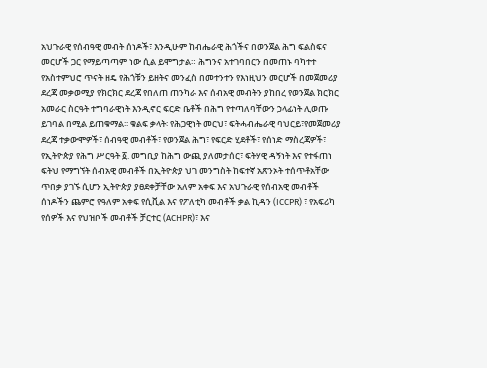አህጉራዊ የሰብዓዊ መብት ሰነዶች፣ እንዲሁም ከብሔራዊ ሕጎችና በወንጀል ሕግ ፍልስፍና መርሆች ጋር የማይጣጣም ነው ሲል ይሞግታል። ሕግንና አተገባበርን በመጠኑ ባካተተ የአስተምህሮ ጥናት ዘዴ የሕጎቹን ይዘትና መንፈስ በመተንተን የእነዚህን መርሆች በመጀመሪያ ደረጃ መቃወሚያ የክርክር ደረጃ የበለጠ ጠንካራ እና ሰብአዊ መብትን ያከበረ የወንጀል ክርክር አመራር ስርዓት ተግባራዊነት እንዲኖር ፍርድ ቤቶች በሕግ የተጣለባቸውን ኃላፊነት ሊወጡ ይገባል በሚል ይጠቁማል፡፡ ቁልፍ ቃላት፡ የሕጋዊነት መርህ፣ ፍትሓብሔራዊ ባህርይ፣የመጀመሪያ ደረጃ ተቃውሞዎች፣ ሰብዓዊ መብቶች፣ የወንጀል ሕግ፣ የፍርድ ሂደቶች፣ የሰነድ ማስረጃዎች፣ የኢትዮጵያ የሕግ ሥርዓት ፩. መግቢያ ከሕግ ውጪ ያለመታሰር፣ ፍትሃዊ ዳኝነት እና የተፋጠነ ፍትህ የማግኘት ሰብአዊ መብቶች በኢትዮጵያ ህገ መንግስት ከፍተኛ አጽንኦት ተሰጥቶአቸው ጥበቃ ያገኙ ሲሆን ኢትዮጵያ ያፀደቀቻቸው አለም አቀፍ እና አህጉራዊ የሰብአዊ መብቶች ሰነዶችን ጨምሮ የዓለም አቀፍ የሲቪል እና የፖለቲካ መብቶች ቃል ኪዳን (ICCPR) ፣ የአፍሪካ የሰዎች እና የህዝቦች መብቶች ቻርተር (ACHPR)፣ እና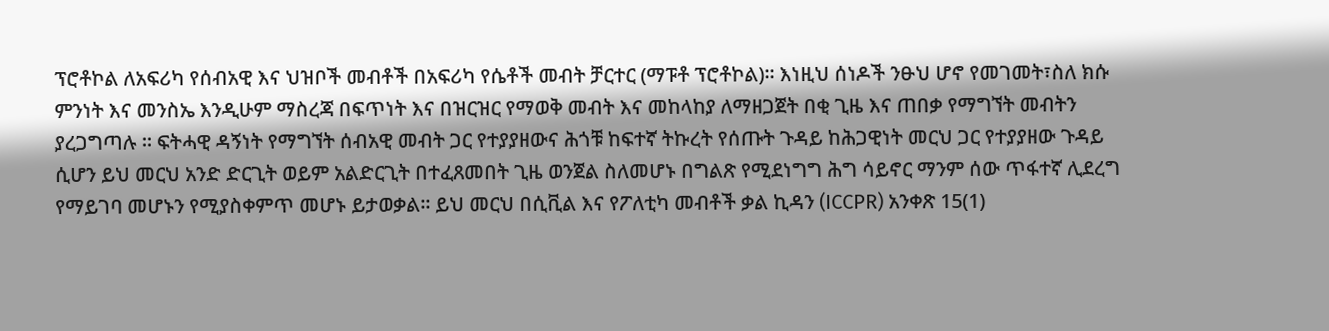ፕሮቶኮል ለአፍሪካ የሰብአዊ እና ህዝቦች መብቶች በአፍሪካ የሴቶች መብት ቻርተር (ማፑቶ ፕሮቶኮል)። እነዚህ ሰነዶች ንፁህ ሆኖ የመገመት፣ስለ ክሱ ምንነት እና መንስኤ እንዲሁም ማስረጃ በፍጥነት እና በዝርዝር የማወቅ መብት እና መከላከያ ለማዘጋጀት በቂ ጊዜ እና ጠበቃ የማግኘት መብትን ያረጋግጣሉ ። ፍትሓዊ ዳኝነት የማግኘት ሰብአዊ መብት ጋር የተያያዘውና ሕጎቹ ከፍተኛ ትኩረት የሰጡት ጉዳይ ከሕጋዊነት መርህ ጋር የተያያዘው ጉዳይ ሲሆን ይህ መርህ አንድ ድርጊት ወይም አልድርጊት በተፈጸመበት ጊዜ ወንጀል ስለመሆኑ በግልጽ የሚደነግግ ሕግ ሳይኖር ማንም ሰው ጥፋተኛ ሊደረግ የማይገባ መሆኑን የሚያስቀምጥ መሆኑ ይታወቃል፡፡ ይህ መርህ በሲቪል እና የፖለቲካ መብቶች ቃል ኪዳን (ICCPR) አንቀጽ 15(1)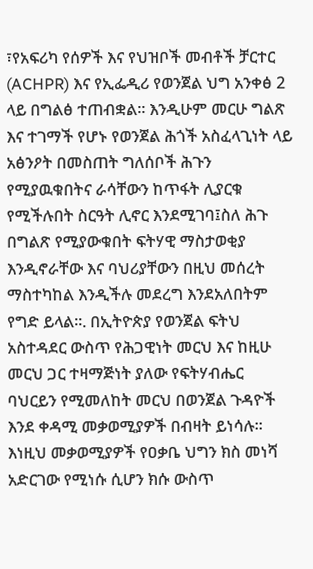፣የአፍሪካ የሰዎች እና የህዝቦች መብቶች ቻርተር (ACHPR) እና የኢፌዲሪ የወንጀል ህግ አንቀፅ 2 ላይ በግልፅ ተጠብቋል። እንዲሁም መርሁ ግልጽ እና ተገማች የሆኑ የወንጀል ሕጎች አስፈላጊነት ላይ አፅንዖት በመስጠት ግለሰቦች ሕጉን የሚያዉቁበትና ራሳቸውን ከጥፋት ሊያርቁ የሚችሉበት ስርዓት ሊኖር እንደሚገባ፤ስለ ሕጉ በግልጽ የሚያውቁበት ፍትሃዊ ማስታወቂያ እንዲኖራቸው እና ባህሪያቸውን በዚህ መሰረት ማስተካከል እንዲችሉ መደረግ እንደአለበትም የግድ ይላል፡፡. በኢትዮጵያ የወንጀል ፍትህ አስተዳደር ውስጥ የሕጋዊነት መርህ እና ከዚሁ መርህ ጋር ተዛማጅነት ያለው የፍትሃብሔር ባህርይን የሚመለከት መርህ በወንጀል ጉዳዮች እንደ ቀዳሚ መቃወሚያዎች በብዛት ይነሳሉ። እነዚህ መቃወሚያዎች የዐቃቤ ህግን ክስ መነሻ አድርገው የሚነሱ ሲሆን ክሱ ውስጥ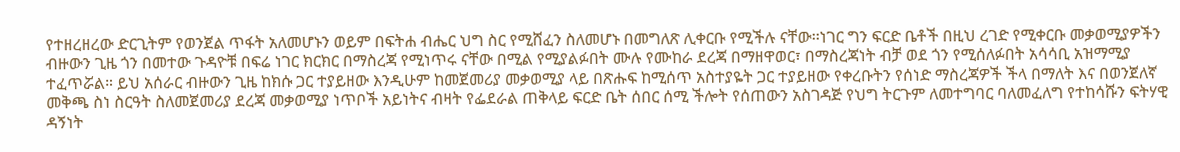የተዘረዘረው ድርጊትም የወንጀል ጥፋት አለመሆኑን ወይም በፍትሐ ብሔር ህግ ስር የሚሸፈን ስለመሆኑ በመግለጽ ሊቀርቡ የሚችሉ ናቸው፡፡ነገር ግን ፍርድ ቤቶች በዚህ ረገድ የሚቀርቡ መቃወሚያዎችን ብዙውን ጊዜ ጎን በመተው ጉዳዮቹ በፍሬ ነገር ክርክር በማስረጃ የሚነጥሩ ናቸው በሚል የሚያልፉበት ሙሉ የሙከራ ደረጃ በማዘዋወር፣ በማስረጃነት ብቻ ወደ ጎን የሚሰለፉበት አሳሳቢ አዝማሚያ ተፈጥሯል። ይህ አሰራር ብዙውን ጊዜ ከክሱ ጋር ተያይዘው እንዲሁም ከመጀመሪያ መቃወሚያ ላይ በጽሑፍ ከሚሰጥ አስተያዬት ጋር ተያይዘው የቀረቡትን የሰነድ ማስረጃዎች ችላ በማለት እና በወንጀለኛ መቅጫ ስነ ስርዓት ስለመጀመሪያ ደረጃ መቃወሚያ ነጥቦች አይነትና ብዛት የፌደራል ጠቅላይ ፍርድ ቤት ሰበር ሰሚ ችሎት የሰጠውን አስገዳጅ የህግ ትርጉም ለመተግባር ባለመፈለግ የተከሳሹን ፍትሃዊ ዳኝነት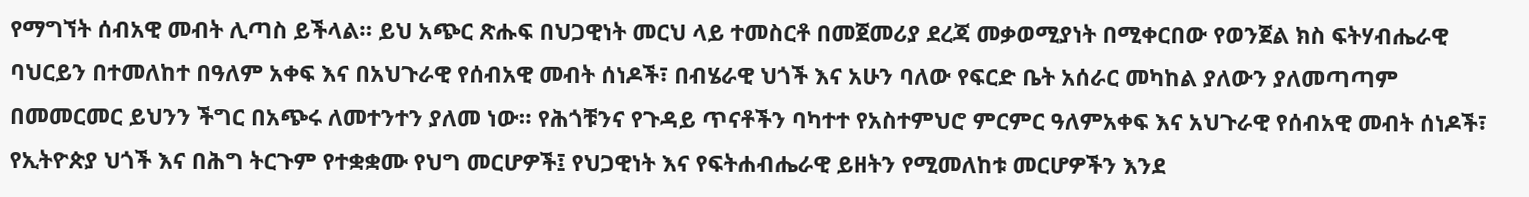የማግኘት ሰብአዊ መብት ሊጣስ ይችላል። ይህ አጭር ጽሑፍ በህጋዊነት መርህ ላይ ተመስርቶ በመጀመሪያ ደረጃ መቃወሚያነት በሚቀርበው የወንጀል ክስ ፍትሃብሔራዊ ባህርይን በተመለከተ በዓለም አቀፍ እና በአህጉራዊ የሰብአዊ መብት ሰነዶች፣ በብሄራዊ ህጎች እና አሁን ባለው የፍርድ ቤት አሰራር መካከል ያለውን ያለመጣጣም በመመርመር ይህንን ችግር በአጭሩ ለመተንተን ያለመ ነው። የሕጎቹንና የጉዳይ ጥናቶችን ባካተተ የአስተምህሮ ምርምር ዓለምአቀፍ እና አህጉራዊ የሰብአዊ መብት ሰነዶች፣ የኢትዮጵያ ህጎች እና በሕግ ትርጉም የተቋቋሙ የህግ መርሆዎች፤ የህጋዊነት እና የፍትሐብሔራዊ ይዘትን የሚመለከቱ መርሆዎችን እንደ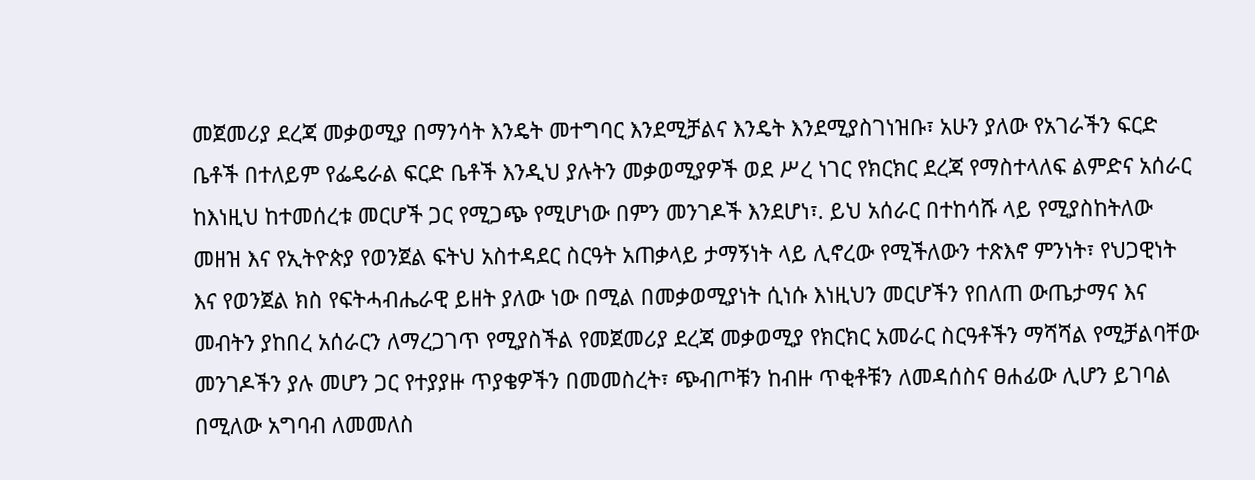መጀመሪያ ደረጃ መቃወሚያ በማንሳት እንዴት መተግባር እንደሚቻልና እንዴት እንደሚያስገነዝቡ፣ አሁን ያለው የአገራችን ፍርድ ቤቶች በተለይም የፌዴራል ፍርድ ቤቶች እንዲህ ያሉትን መቃወሚያዎች ወደ ሥረ ነገር የክርክር ደረጃ የማስተላለፍ ልምድና አሰራር ከእነዚህ ከተመሰረቱ መርሆች ጋር የሚጋጭ የሚሆነው በምን መንገዶች እንደሆነ፣. ይህ አሰራር በተከሳሹ ላይ የሚያስከትለው መዘዝ እና የኢትዮጵያ የወንጀል ፍትህ አስተዳደር ስርዓት አጠቃላይ ታማኝነት ላይ ሊኖረው የሚችለውን ተጽእኖ ምንነት፣ የህጋዊነት እና የወንጀል ክስ የፍትሓብሔራዊ ይዘት ያለው ነው በሚል በመቃወሚያነት ሲነሱ እነዚህን መርሆችን የበለጠ ውጤታማና እና መብትን ያከበረ አሰራርን ለማረጋገጥ የሚያስችል የመጀመሪያ ደረጃ መቃወሚያ የክርክር አመራር ስርዓቶችን ማሻሻል የሚቻልባቸው መንገዶችን ያሉ መሆን ጋር የተያያዙ ጥያቄዎችን በመመስረት፣ ጭብጦቹን ከብዙ ጥቂቶቹን ለመዳሰስና ፀሐፊው ሊሆን ይገባል በሚለው አግባብ ለመመለስ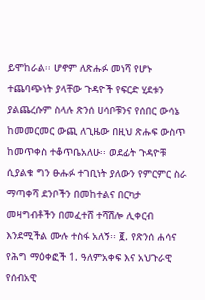ይሞከራል፡፡ ሆኖም ለጽሑፉ መነሻ የሆኑ ተጨባጭነት ያላቸው ጉዳዮች የፍርድ ሂደቱን ያልጨረሱም ስላሉ ጽንሰ ሀሳቦቹንና የሰበር ውሳኔ ከመመርመር ውጪ ለጊዜው በዚህ ጽሑፍ ውስጥ ከመጥቀስ ተቆጥቤአለሁ፡፡ ወደፊት ጉዳዮቹ ሲያልቁ ግን ፁሑፉ ተገቢነት ያለውን የምርምር ስራ ማጣቀሻ ደንቦችን በመከተልና በርካታ መዛግብቶችን በመፈተሸ ተሻሽሎ ሊቀርብ እንደሚችል ሙሉ ተስፋ አለኝ፡፡ ፪. የጽንሰ ሐሳና የሕግ ማዕቀፎች 1. ዓለምአቀፍ እና አህጉራዊ የሰብአዊ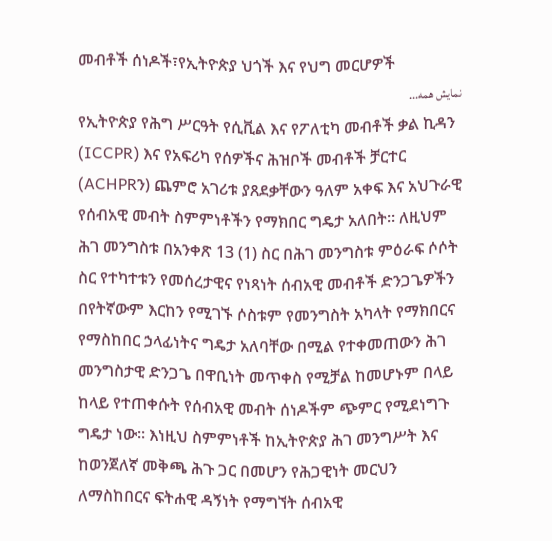መብቶች ሰነዶች፣የኢትዮጵያ ህጎች እና የህግ መርሆዎች
نمایش همه...
የኢትዮጵያ የሕግ ሥርዓት የሲቪል እና የፖለቲካ መብቶች ቃል ኪዳን (ICCPR) እና የአፍሪካ የሰዎችና ሕዝቦች መብቶች ቻርተር (ACHPRን) ጨምሮ አገሪቱ ያጸደቃቸውን ዓለም አቀፍ እና አህጉራዊ የሰብአዊ መብት ስምምነቶችን የማክበር ግዴታ አለበት። ለዚህም ሕገ መንግስቱ በአንቀጽ 13 (1) ስር በሕገ መንግስቱ ምዕራፍ ሶሶት ስር የተካተቱን የመሰረታዊና የነጻነት ሰብአዊ መብቶች ድንጋጌዎችን በየትኛውም እርከን የሚገኙ ሶስቱም የመንግስት አካላት የማክበርና የማስከበር ኃላፊነትና ግዴታ አለባቸው በሚል የተቀመጠውን ሕገ መንግስታዊ ድንጋጌ በዋቢነት መጥቀስ የሚቻል ከመሆኑም በላይ ከላይ የተጠቀሱት የሰብአዊ መብት ሰነዶችም ጭምር የሚደነግጉ ግዴታ ነው፡፡ እነዚህ ስምምነቶች ከኢትዮጵያ ሕገ መንግሥት እና ከወንጀለኛ መቅጫ ሕጉ ጋር በመሆን የሕጋዊነት መርህን ለማስከበርና ፍትሐዊ ዳኝነት የማግኘት ሰብአዊ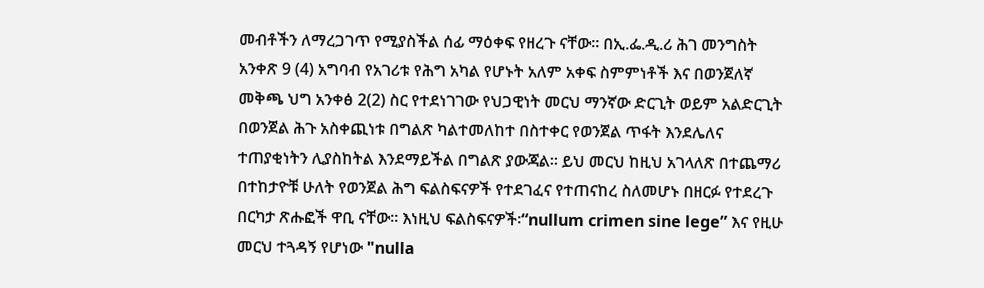መብቶችን ለማረጋገጥ የሚያስችል ሰፊ ማዕቀፍ የዘረጉ ናቸው፡፡ በኢ.ፌ.ዲ.ሪ ሕገ መንግስት አንቀጽ 9 (4) አግባብ የአገሪቱ የሕግ አካል የሆኑት አለም አቀፍ ስምምነቶች እና በወንጀለኛ መቅጫ ህግ አንቀፅ 2(2) ስር የተደነገገው የህጋዊነት መርህ ማንኛው ድርጊት ወይም አልድርጊት በወንጀል ሕጉ አስቀጪነቱ በግልጽ ካልተመለከተ በስተቀር የወንጀል ጥፋት እንደሌለና ተጠያቂነትን ሊያስከትል እንደማይችል በግልጽ ያውጃል። ይህ መርህ ከዚህ አገላለጽ በተጨማሪ በተከታዮቹ ሁለት የወንጀል ሕግ ፍልስፍናዎች የተደገፈና የተጠናከረ ስለመሆኑ በዘርፉ የተደረጉ በርካታ ጽሑፎች ዋቢ ናቸው፡፡ እነዚህ ፍልስፍናዎች፡“nullum crimen sine lege” እና የዚሁ መርህ ተጓዳኝ የሆነው "nulla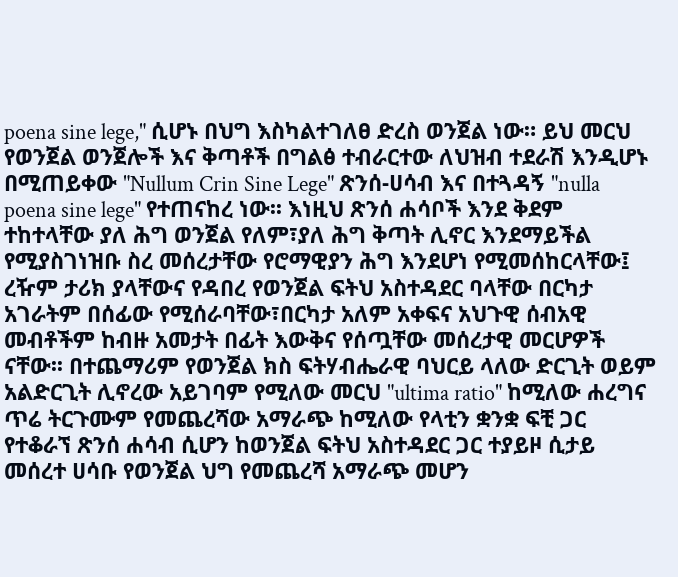poena sine lege," ሲሆኑ በህግ እስካልተገለፀ ድረስ ወንጀል ነው። ይህ መርህ የወንጀል ወንጀሎች እና ቅጣቶች በግልፅ ተብራርተው ለህዝብ ተደራሽ እንዲሆኑ በሚጠይቀው "Nullum Crin Sine Lege" ጽንሰ-ሀሳብ እና በተጓዳኝ "nulla poena sine lege" የተጠናከረ ነው፡፡ እነዚህ ጽንሰ ሐሳቦች እንደ ቅደም ተከተላቸው ያለ ሕግ ወንጀል የለም፣ያለ ሕግ ቅጣት ሊኖር እንደማይችል የሚያስገነዝቡ ስረ መሰረታቸው የሮማዊያን ሕግ እንደሆነ የሚመሰከርላቸው፤ ረዥም ታሪክ ያላቸውና የዳበረ የወንጀል ፍትህ አስተዳደር ባላቸው በርካታ አገራትም በሰፊው የሚሰራባቸው፣በርካታ አለም አቀፍና አህጉዊ ሰብአዊ መብቶችም ከብዙ አመታት በፊት እውቅና የሰጧቸው መሰረታዊ መርሆዎች ናቸው፡፡ በተጨማሪም የወንጀል ክስ ፍትሃብሔራዊ ባህርይ ላለው ድርጊት ወይም አልድርጊት ሊኖረው አይገባም የሚለው መርህ "ultima ratio" ከሚለው ሐረግና ጥሬ ትርጉሙም የመጨረሻው አማራጭ ከሚለው የላቲን ቋንቋ ፍቺ ጋር የተቆራኘ ጽንሰ ሐሳብ ሲሆን ከወንጀል ፍትህ አስተዳደር ጋር ተያይዞ ሲታይ መሰረተ ሀሳቡ የወንጀል ህግ የመጨረሻ አማራጭ መሆን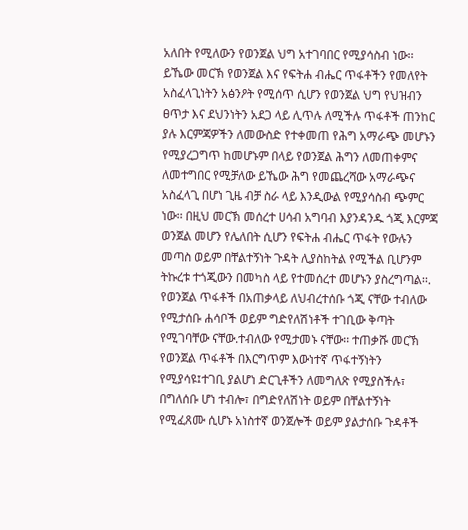አለበት የሚለውን የወንጀል ህግ አተገባበር የሚያሳስብ ነው፡፡ ይኼው መርኽ የወንጀል እና የፍትሐ ብሔር ጥፋቶችን የመለየት አስፈላጊነትን አፅንዖት የሚሰጥ ሲሆን የወንጀል ህግ የህዝብን ፀጥታ እና ደህንነትን አደጋ ላይ ሊጥሉ ለሚችሉ ጥፋቶች ጠንከር ያሉ እርምጃዎችን ለመውስድ የተቀመጠ የሕግ አማራጭ መሆኑን የሚያረጋግጥ ከመሆኑም በላይ የወንጀል ሕግን ለመጠቀምና ለመተግበር የሚቻለው ይኼው ሕግ የመጨረሻው አማራጭና አስፈላጊ በሆነ ጊዜ ብቻ ስራ ላይ እንዲውል የሚያሳስብ ጭምር ነው፡፡ በዚህ መርኽ መሰረተ ሀሳብ አግባብ እያንዳንዱ ጎጂ እርምጃ ወንጀል መሆን የሌለበት ሲሆን የፍትሐ ብሔር ጥፋት የውሉን መጣስ ወይም በቸልተኝነት ጉዳት ሊያስከትል የሚችል ቢሆንም ትኩረቱ ተጎጂውን በመካስ ላይ የተመሰረተ መሆኑን ያስረግጣል፡፡. የወንጀል ጥፋቶች በአጠቃላይ ለህብረተሰቡ ጎጂ ናቸው ተብለው የሚታሰቡ ሐሳቦች ወይም ግድየለሽነቶች ተገቢው ቅጣት የሚገባቸው ናቸው.ተብለው የሚታመኑ ናቸው፡፡ ተጠቃሹ መርኽ የወንጀል ጥፋቶች በእርግጥም እውነተኛ ጥፋተኝነትን የሚያሳዩ፤ተገቢ ያልሆነ ድርጊቶችን ለመግለጽ የሚያስችሉ፣ በግለሰቡ ሆነ ተብሎ፣ በግድየለሽነት ወይም በቸልተኝነት የሚፈጸሙ ሲሆኑ አነስተኛ ወንጀሎች ወይም ያልታሰቡ ጉዳቶች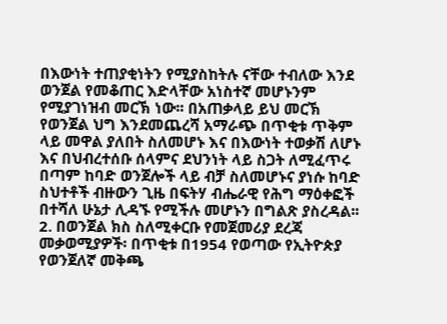በእውነት ተጠያቂነትን የሚያስከትሉ ናቸው ተብለው እንደ ወንጀል የመቆጠር እድላቸው አነስተኛ መሆኑንም የሚያገነዝብ መርኽ ነው፡፡ በአጠቃላይ ይህ መርኽ የወንጀል ህግ እንደመጨረሻ አማራጭ በጥቂቱ ጥቅም ላይ መዋል ያለበት ስለመሆኑ እና በእውነት ተወቃሽ ለሆኑ እና በህብረተሰቡ ሰላምና ደህንነት ላይ ስጋት ለሚፈጥሩ በጣም ከባድ ወንጀሎች ላይ ብቻ ስለመሆኑና ያነሱ ከባድ ስህተቶች ብዙውን ጊዜ በፍትሃ ብሔራዊ የሕግ ማዕቀፎች በተሻለ ሁኔታ ሊዳኙ የሚችሉ መሆኑን በግልጽ ያስረዳል፡፡ 2. በወንጀል ክስ ስለሚቀርቡ የመጀመሪያ ደረጃ መቃወሚያዎች፡ በጥቂቱ በ1954 የወጣው የኢትዮጵያ የወንጀለኛ መቅጫ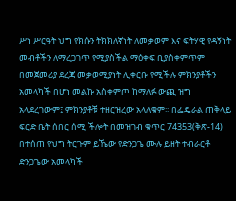ሥነ ሥርዓት ህግ የክሱን ትክክለኛነት ለመቃወም እና ፍትሃዊ የዳኝነት መብቶችን ለማረጋገጥ የሚያስችል ማዕቀፍ ቢያስቀምጥም በመጀመሪያ ደረጃ መቃወሚያነት ሊቀርቡ የሚችሉ ምክንያቶችን አመላካች በሆነ መልኩ አስቀምጦ ከማለፉ ውጪ ዝግ አላደረገውም፤ ምክንያቶቹ ተዘርዝረው አላለቁም፡፡ በፌዴራል ጠቅላይ ፍርድ ቤት ሰበር ሰሚ ችሎት በመዝገብ ቁጥር 74353(ቅጽ-14) በተሰጠ የህግ ትርጉም ይኼው የድንጋጌ ሙሉ ይዘት ተብራርቶ ድንጋጌው አመላካች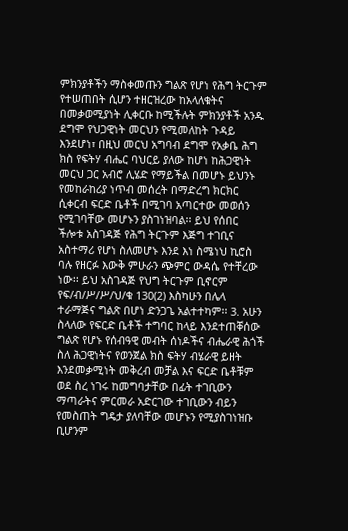ምክንያቶችን ማስቀመጡን ግልጽ የሆነ የሕግ ትርጉም የተሠጠበት ሲሆን ተዘርዝረው ከአላለቁትና በመቃወሚያነት ሊቀርቡ ከሚችሉት ምክንያቶች አንዱ ደግሞ የህጋዊነት መርህን የሚመለከት ጉዳይ እንደሆነ፣ በዚህ መርህ አግባብ ደግሞ የአቃቤ ሕግ ክስ የፍትሃ ብሔር ባህርይ ያለው ከሆነ ከሕጋዊነት መርህ ጋር አብሮ ሊሄድ የማይችል በመሆኑ ይህንኑ የመከራከሪያ ነጥብ መሰረት በማድረግ ክርክር ሲቀርብ ፍርድ ቤቶች በሚገባ አጣርተው መወሰን የሚገባቸው መሆኑን ያስገነዝባል፡፡ ይህ የሰበር ችሎቱ አስገዳጅ የሕግ ትርጉም እጅግ ተገቢና አስተማሪ የሆነ ስለመሆኑ እንደ እነ ስሜነህ ኪሮስ ባሉ የዘርፉ እውቅ ምሁራን ጭምር ውዳሴ የተቸረው ነው፡፡ ይህ አስገዳጅ የህግ ትርጉም ቢኖርም የፍ/ብ/ሥ/ሥ/ህ/ቁ 130(2) እስካሁን በሌላ ተራማጅና ግልጽ በሆነ ድንጋጌ አልተተካም፡፡ 3. አሁን ስላለው የፍርድ ቤቶች ተግባር ከላይ እንደተጠቐሰው ግልጽ የሆኑ የሰብዓዊ መብት ሰነዶችና ብሔራዊ ሕጎች ስለ ሕጋዊነትና የወንጀል ክስ ፍትሃ ብሄራዊ ይዘት እንደመቃሚነት መቅረብ መቻል እና ፍርድ ቤቶቹም ወደ ስረ ነገሩ ከመግባታቸው በፊት ተገቢውን ማጣራትና ምርመራ አድርገው ተገቢውን ብይን የመስጠት ግዴታ ያለባቸው መሆኑን የሚያስገነዝቡ ቢሆንም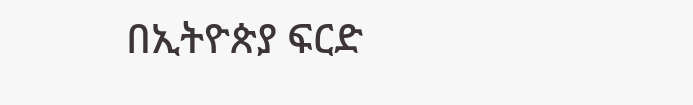በኢትዮጵያ ፍርድ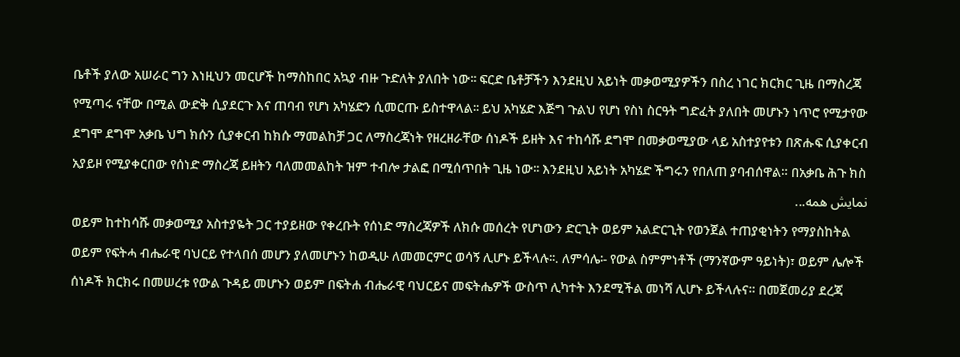ቤቶች ያለው አሠራር ግን እነዚህን መርሆች ከማስከበር አኳያ ብዙ ጉድለት ያለበት ነው፡፡ ፍርድ ቤቶቻችን እንደዚህ አይነት መቃወሚያዎችን በስረ ነገር ክርክር ጊዜ በማስረጃ የሚጣሩ ናቸው በሚል ውድቅ ሲያደርጉ እና ጠባብ የሆነ አካሄድን ሲመርጡ ይስተዋላል፡፡ ይህ አካሄድ እጅግ ጉልህ የሆነ የስነ ስርዓት ግድፈት ያለበት መሆኑን ነጥሮ የሚታየው ደግሞ ደግሞ አቃቤ ህግ ክሱን ሲያቀርብ ከክሱ ማመልከቻ ጋር ለማስረጃነት የዘረዘራቸው ሰነዶች ይዘት እና ተከሳሹ ደግሞ በመቃወሚያው ላይ አስተያየቱን በጽሑፍ ሲያቀርብ አያይዞ የሚያቀርበው የሰነድ ማስረጃ ይዘትን ባለመመልከት ዝም ተብሎ ታልፎ በሚሰጥበት ጊዜ ነው፡፡ እንደዚህ አይነት አካሄድ ችግሩን የበለጠ ያባብሰዋል። በአቃቤ ሕጉ ክስ
نمایش همه...
ወይም ከተከሳሹ መቃወሚያ አስተያዬት ጋር ተያይዘው የቀረቡት የሰነድ ማስረጃዎች ለክሱ መሰረት የሆነውን ድርጊት ወይም አልድርጊት የወንጀል ተጠያቂነትን የማያስከትል ወይም የፍትሓ ብሔራዊ ባህርይ የተላበሰ መሆን ያለመሆኑን ከወዲሁ ለመመርምር ወሳኝ ሊሆኑ ይችላሉ፡፡. ለምሳሌ፡- የውል ስምምነቶች (ማንኛውም ዓይነት)፣ ወይም ሌሎች ሰነዶች ክርክሩ በመሠረቱ የውል ጉዳይ መሆኑን ወይም በፍትሐ ብሔራዊ ባህርይና መፍትሔዎች ውስጥ ሊካተት እንደሚችል መነሻ ሊሆኑ ይችላሉና። በመጀመሪያ ደረጃ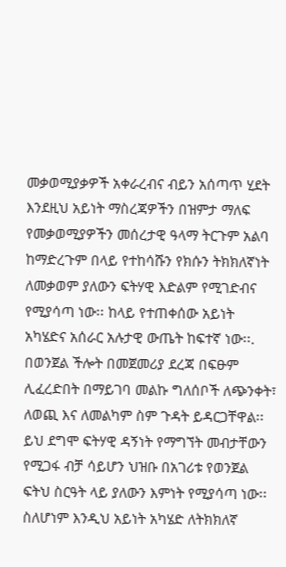መቃወሚያቃዎች አቀራረብና ብይን አሰጣጥ ሂደት እንደዚህ አይነት ማስረጃዎችን በዝምታ ማለፍ የመቃወሚያዎችን መሰረታዊ ዓላማ ትርጉም አልባ ከማድረጉም በላይ የተከሳሹን የክሱን ትክክለኛነት ለመቃወም ያለውን ፍትሃዊ እድልም የሚገድብና የሚያሳጣ ነው፡፡ ከላይ የተጠቀሰው አይነት አካሄድና አሰራር አሉታዊ ውጤት ከፍተኛ ነው፡፡. በወንጀል ችሎት በመጀመሪያ ደረጃ በፍፁም ሊፈረድበት በማይገባ መልኩ ግለሰቦች ለጭንቀት፣ ለወጪ እና ለመልካም ስም ጉዳት ይዳርጋቸዋል፡፡ ይህ ደግሞ ፍትሃዊ ዳኝነት የማግኘት መብታቸውን የሚጋፋ ብቻ ሳይሆን ህዝቡ በአገሪቱ የወንጀል ፍትህ ስርዓት ላይ ያለውን እምነት የሚያሳጣ ነው፡፡ ስለሆነም እንዲህ አይነት አካሄድ ለትክክለኛ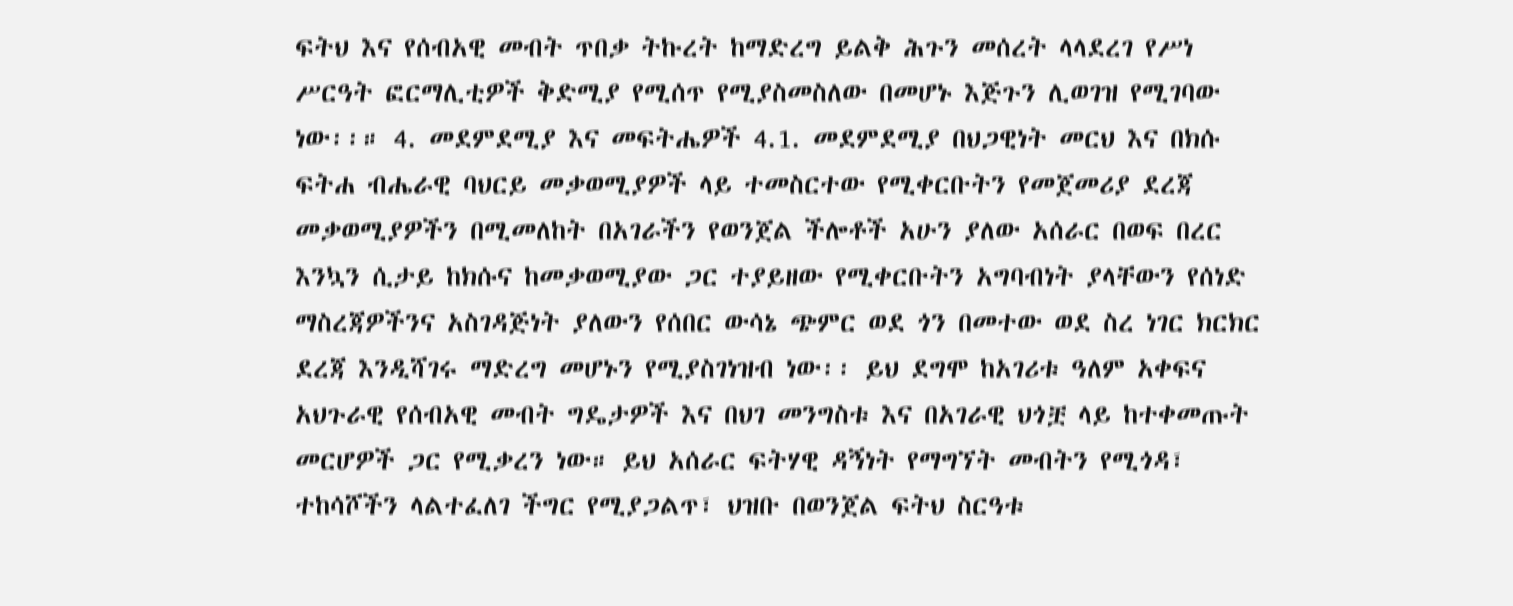ፍትህ እና የሰብአዊ መብት ጥበቃ ትኩረት ከማድረግ ይልቅ ሕጉን መሰረት ላላደረገ የሥነ ሥርዓት ፎርማሊቲዎች ቅድሚያ የሚሰጥ የሚያስመስለው በመሆኑ እጅጉን ሊወገዝ የሚገባው ነው፡፡። 4. መደምደሚያ እና መፍትሔዎች 4.1. መደምደሚያ በህጋዊነት መርህ እና በክሱ ፍትሐ ብሔራዊ ባህርይ መቃወሚያዎች ላይ ተመስርተው የሚቀርቡትን የመጀመሪያ ደረጃ መቃወሚያዎችን በሚመለከት በአገራችን የወንጀል ችሎቶች አሁን ያለው አሰራር በወፍ በረር እንኳን ሲታይ ከክሱና ከመቃወሚያው ጋር ተያይዘው የሚቀርቡትን አግባብነት ያላቸውን የሰነድ ማስረጃዎችንና አስገዳጅነት ያለውን የሰበር ውሳኔ ጭምር ወደ ጎን በመተው ወደ ስረ ነገር ክርክር ደረጃ እንዲሻገሩ ማድረግ መሆኑን የሚያስገነዝብ ነው፡፡ ይህ ደግሞ ከአገሪቱ ዓለም አቀፍና አህጉራዊ የሰብአዊ መብት ግዴታዎች እና በህገ መንግስቱ እና በአገራዊ ህጎቿ ላይ ከተቀመጡት መርሆዎች ጋር የሚቃረን ነው። ይህ አሰራር ፍትሃዊ ዳኝነት የማግኘት መብትን የሚጎዳ፣ ተከሳሾችን ላልተፈለገ ችግር የሚያጋልጥ፣ ህዝቡ በወንጀል ፍትህ ስርዓቱ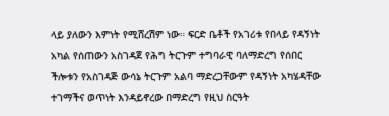ላይ ያለውን እምነት የሚሸረሽም ነው። ፍርድ ቤቶች የአገሪቱ የበላይ የዳኝነት አካል የሰጠውን አስገዳጀ የሕግ ትርጉም ተግባራዊ ባለማድረግ የሰበር ችሎቱን የአስገዳጅ ውሳኔ ትርጉም አልባ ማድረጋቸውም የዳኝነት አካሄዳቸው ተገማችና ወጥነት እንዳይኖረው በማድረግ የዚህ ስርዓት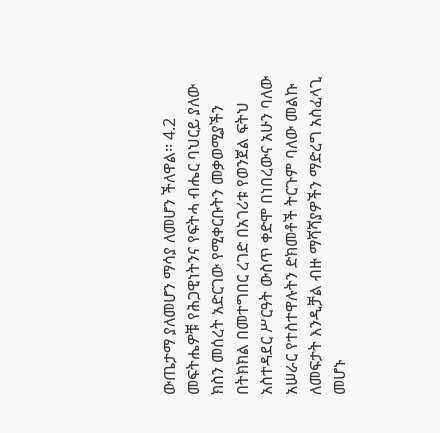ውጤታማ ያለመሆን ማሳያ ለመሆን ችለዋል፡፡ 4.2 መፍትሔዎቹ የሕጋዊነትንና የፍትሓ ብሔር ባህርይ ያለው ክስን መሰረት አድርገው የሚቀርቡትን መቃወሚያችን በትክክል በመተግበር ረገድ በአገሪቱ የወንጀል ፍትህ አስተዳደር ሥርዓት ውስጥ ቀድሞ በነበረውና አሁን ባለው አሠራር የተስተዋሉትን ድክመቶች ትርጉም ባለው መልኩ ለመፍታት እንዲቻል ብዙ ማሻሻያዎችን ማድረግ አስፈላጊ መሆኑ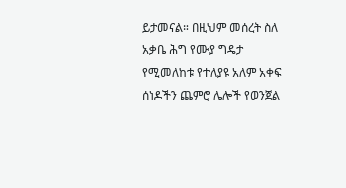ይታመናል። በዚህም መሰረት ስለ አቃቤ ሕግ የሙያ ግዴታ የሚመለከቱ የተለያዩ አለም አቀፍ ሰነዶችን ጨምሮ ሌሎች የወንጀል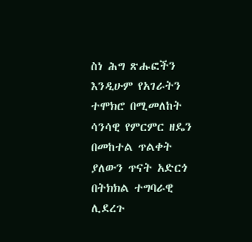ስነ ሕግ ጽሑፎችን እንዲሁም የአገራትን ተሞክሮ በሚመለከት ሳንሳዊ የምርምር ዘዴን በመከተል ጥልቀት ያለውን ጥናት አድርጎ በትክክል ተግባራዊ ሊደረጉ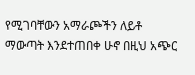የሚገባቸውን አማራጮችን ለይቶ ማውጣት እንደተጠበቀ ሁኖ በዚህ አጭር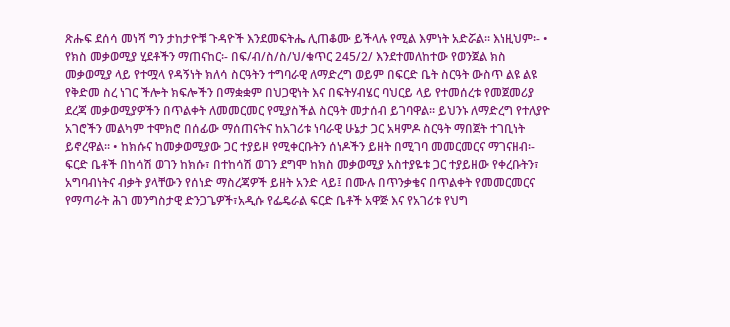ጽሑፍ ደሰሳ መነሻ ግን ታከታዮቹ ጉዳዮች እንደመፍትሔ ሊጠቆሙ ይችላሉ የሚል እምነት አድሯል፡፡ እነዚህም፡- • የክስ መቃወሚያ ሂደቶችን ማጠናከር፡- በፍ/ብ/ስ/ስ/ህ/ቁጥር 245/2/ እንደተመለከተው የወንጀል ክስ መቃወሚያ ላይ የተሟላ የዳኝነት ክለሳ ስርዓትን ተግባራዊ ለማድረግ ወይም በፍርድ ቤት ስርዓት ውስጥ ልዩ ልዩ የቅድመ ስረ ነገር ችሎት ክፍሎችን በማቋቋም በህጋዊነት እና በፍትሃብሄር ባህርይ ላይ የተመሰረቱ የመጀመሪያ ደረጃ መቃወሚያዎችን በጥልቀት ለመመርመር የሚያስችል ስርዓት መታሰብ ይገባዋል፡፡ ይህንኑ ለማድረግ የተለያዮ አገሮችን መልካም ተሞክሮ በሰፊው ማሰጠናትና ከአገሪቱ ነባራዊ ሁኔታ ጋር አዛምዶ ስርዓት ማበጀት ተገቢነት ይኖረዋል፡፡ • ከክሱና ከመቃወሚያው ጋር ተያይዞ የሚቀርቡትን ሰነዶችን ይዘት በሚገባ መመርመርና ማገናዘብ፡- ፍርድ ቤቶች በከሳሽ ወገን ከክሱ፣ በተከሳሽ ወገን ደግሞ ከክስ መቃወሚያ አስተያዬቱ ጋር ተያይዘው የቀረቡትን፣ አግባብነትና ብቃት ያላቸውን የሰነድ ማስረጃዎች ይዘት አንድ ላይ፤ በሙሉ በጥንቃቄና በጥልቀት የመመርመርና የማጣራት ሕገ መንግስታዊ ድንጋጌዎች፣አዲሱ የፌዴራል ፍርድ ቤቶች አዋጅ እና የአገሪቱ የህግ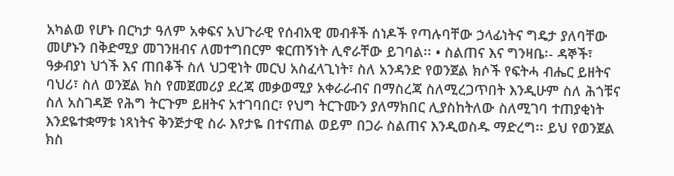አካልወ የሆኑ በርካታ ዓለም አቀፍና አህጉራዊ የሰብአዊ መብቶች ሰነዶች የጣሉባቸው ኃላፊነትና ግዴታ ያለባቸው መሆኑን በቅድሚያ መገንዘብና ለመተግበርም ቁርጠኝነት ሊኖራቸው ይገባል፡፡ • ስልጠና እና ግንዛቤ፡- ዳኞች፣ ዓቃብያነ ህጎች እና ጠበቆች ስለ ህጋዊነት መርህ አስፈላጊነት፣ ስለ አንዳንድ የወንጀል ክሶች የፍትሓ ብሔር ይዘትና ባህሪ፣ ስለ ወንጀል ክስ የመጀመሪያ ደረጃ መቃወሚያ አቀራራብና በማስረጃ ስለሚረጋጥበት እንዲሁም ስለ ሕጎቹና ስለ አስገዳጅ የሕግ ትርጉም ይዘትና አተገባበር፣ የህግ ትርጉሙን ያለማክበር ሊያስከትለው ስለሚገባ ተጠያቂነት እንደዬተቋማቱ ነጻነትና ቅንጅታዊ ስራ እየታዬ በተናጠል ወይም በጋራ ስልጠና እንዲወስዱ ማድረግ፡፡ ይህ የወንጀል ክስ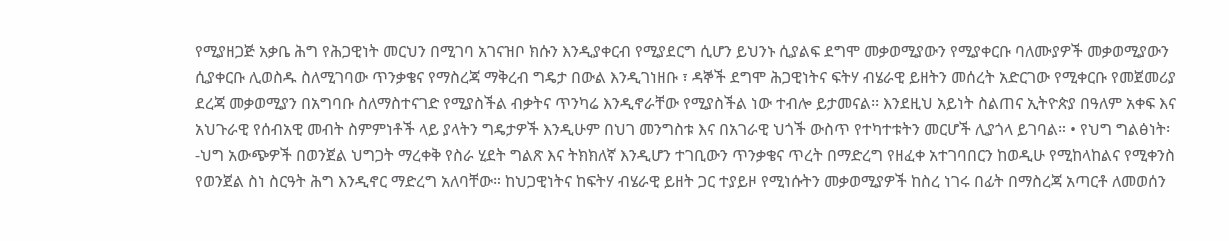የሚያዘጋጅ አቃቤ ሕግ የሕጋዊነት መርህን በሚገባ አገናዝቦ ክሱን እንዲያቀርብ የሚያደርግ ሲሆን ይህንኑ ሲያልፍ ደግሞ መቃወሚያውን የሚያቀርቡ ባለሙያዎች መቃወሚያውን ሲያቀርቡ ሊወስዱ ስለሚገባው ጥንቃቄና የማስረጃ ማቅረብ ግዴታ በውል እንዲገነዘቡ ፣ ዳኞች ደግሞ ሕጋዊነትና ፍትሃ ብሄራዊ ይዘትን መሰረት አድርገው የሚቀርቡ የመጀመሪያ ደረጃ መቃወሚያን በአግባቡ ስለማስተናገድ የሚያስችል ብቃትና ጥንካሬ እንዲኖራቸው የሚያስችል ነው ተብሎ ይታመናል፡፡ እንደዚህ አይነት ስልጠና ኢትዮጵያ በዓለም አቀፍ እና አህጉራዊ የሰብአዊ መብት ስምምነቶች ላይ ያላትን ግዴታዎች እንዲሁም በህገ መንግስቱ እና በአገራዊ ህጎች ውስጥ የተካተቱትን መርሆች ሊያጎላ ይገባል። • የህግ ግልፅነት፡-ህግ አውጭዎች በወንጀል ህግጋት ማረቀቅ የስራ ሂደት ግልጽ እና ትክክለኛ እንዲሆን ተገቢውን ጥንቃቄና ጥረት በማድረግ የዘፈቀ አተገባበርን ከወዲሁ የሚከላከልና የሚቀንስ የወንጀል ስነ ስርዓት ሕግ እንዲኖር ማድረግ አለባቸው። ከህጋዊነትና ከፍትሃ ብሄራዊ ይዘት ጋር ተያይዞ የሚነሱትን መቃወሚያዎች ከስረ ነገሩ በፊት በማስረጃ አጣርቶ ለመወሰን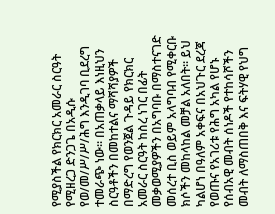የሚያስችል የክርክር አመራር ስርዓት የሚዘረጋ ድንጋጌ በአዲሱ የወ/መ/ሥ/ሥ/ሕግ እንዲገባ ቢደረግ ተመራጭ ነው፡፡ በአጠቃላይ እነዚህን ስርዓቶችን በመከተልና ማሻሻያዎች በማድረግ የወንጀል ጉዳይ የክርክር አመራር ስርዓት ከስረ ነገር በፊት መቃወሚያዎችን በአግባቡ በማስተናገድ መሰረተ ቢስ ወይም አላግባብ የሚቀርቡ ክሶችን መከላከል መቻል አለበት፡፡ ይህ ካልሆነ በዓለም አቀፍና በአህጉር ደረጃ የወጡና የአገሪቱ የሕግ አካል የሆኑ የሰብአዊ መብት ሰነዶች የተከሳሾችን መብት ለማስጠበቅ እና ፍትሃዊ የህግ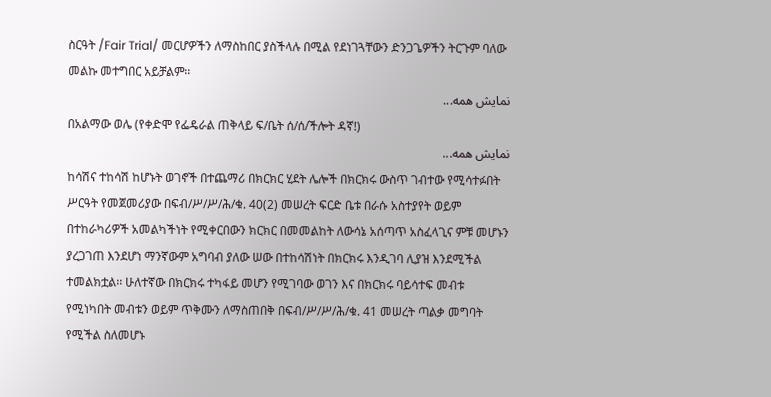ስርዓት /Fair Trial/ መርሆዎችን ለማስከበር ያስችላሉ በሚል የደነገጓቸውን ድንጋጌዎችን ትርጉም ባለው መልኩ መተግበር አይቻልም፡፡
نمایش همه...
በአልማው ወሌ (የቀድሞ የፌዴራል ጠቅላይ ፍ/ቤት ሰ/ሰ/ችሎት ዳኛ!)
نمایش همه...
ከሳሽና ተከሳሽ ከሆኑት ወገኖች በተጨማሪ በክርክር ሂደት ሌሎች በክርክሩ ውስጥ ገብተው የሚሳተፉበት ሥርዓት የመጀመሪያው በፍብ/ሥ/ሥ/ሕ/ቁ. 40(2) መሠረት ፍርድ ቤቱ በራሱ አስተያየት ወይም በተከራካሪዎች አመልካችነት የሚቀርበውን ክርክር በመመልከት ለውሳኔ አሰጣጥ አስፈላጊና ምቹ መሆኑን ያረጋገጠ እንደሆነ ማንኛውም አግባብ ያለው ሠው በተከሳሽነት በክርክሩ እንዲገባ ሊያዝ እንደሚችል ተመልክቷል፡፡ ሁለተኛው በክርክሩ ተካፋይ መሆን የሚገባው ወገን እና በክርክሩ ባይሳተፍ መብቱ የሚነካበት መብቱን ወይም ጥቅሙን ለማስጠበቅ በፍብ/ሥ/ሥ/ሕ/ቁ. 41 መሠረት ጣልቃ መግባት የሚችል ስለመሆኑ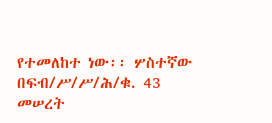የተመለከተ ነው፡፡ ሦስተኛው በፍብ/ሥ/ሥ/ሕ/ቁ. 43 መሠረት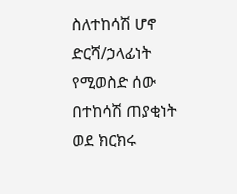ስለተከሳሽ ሆኖ ድርሻ/ኃላፊነት የሚወስድ ሰው በተከሳሽ ጠያቂነት ወደ ክርክሩ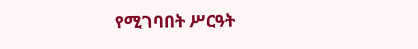የሚገባበት ሥርዓት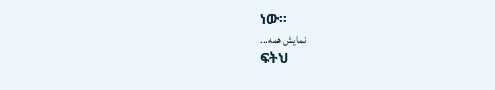ነው፡፡
نمایش همه...
ፍትህ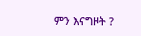ምን እናግዞት ?